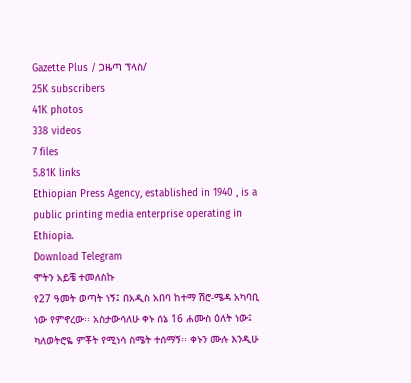Gazette Plus / ጋዜጣ ፕላስ/
25K subscribers
41K photos
338 videos
7 files
5.81K links
Ethiopian Press Agency, established in 1940 , is a public printing media enterprise operating in Ethiopia.
Download Telegram
ሞትን አይቼ ተመለስኩ
የ27 ዓመት ወጣት ነኝ፤ በአዲስ አበባ ከተማ ሽሮ-ሜዳ አካባቢ ነው የምኖረው፡፡ አስታውሳለሁ ቀኑ ሰኔ 16 ሐሙስ ዕለት ነው፤ ካለወትሮዬ ምቾት የሚነሳ ስሜት ተሰማኝ፡፡ ቀኑን ሙሉ እንዲሁ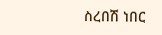ስረበሽ ነበር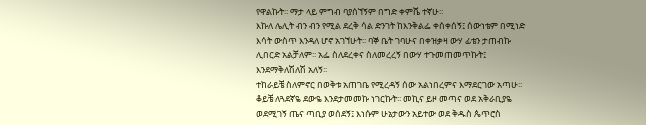የዋልኩት፡፡ ማታ ላይ ምግብ ባያሰኘኝም በግድ ቀምሼ ተኛሁ፡፡
እኩለ ሌሊት ብን ብን የሚል ደረቅ ሳል ድንገት ከእንቅልፌ ቀሰቀሰኝ፤ ሰውነቴም በሚነድ እሳት ውስጥ እንዳለ ሆኖ አገኘሁት፡፡ ባኞ ቤት ገባሁና በቀዝቃዛ ውሃ ፊቴን ታጠብኩ ሊበርድ አልቻለም፡፡ አፌ ስለደረቀና ስለመረረኝ በውሃ ተጉመጠመጥኩት፤ እንደማቅለሽለሽ አለኝ፡፡
ተከራይቼ ስለምኖር በወቅቱ አጠገቤ የሚረዳኝ ሰው አልነበረምና እማደርገው አጣሁ፡፡ ቆይቼ ለጓደኛዬ ደውዬ እንደታመመኩ ነገርኩት፡፡ መኪና ይዞ መጣና ወደ አቅራቢያዬ ወደሚገኝ ጤና ጣቢያ ወሰደኝ፤ እነሱም ሁኔታውን አይተው ወደ ቅዱስ ጴጥሮስ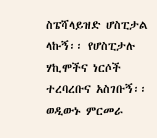ስፔሻላይዝድ ሆስፒታል ላኩኝ፡፡ የሆስፒታሉ ሃኪሞችና ነርሶች ተረባረቡና አስገቡኝ፡፡ ወዲውኑ ምርመራ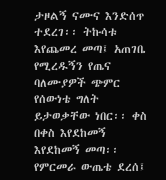ታዞልኝ ናሙና እንድሰጥ ተደረገ፡፡ ትኩሳቱ እየጨመረ መጣ፤ አጠገቤ የሚረዱኝን የጤና ባለሙያዎች ጭምር የሰውነቴ ግለት ይታወቃቸው ነበር፡፡ ቀስ በቀስ እየደከመኝ እየደከመኝ መጣ፡፡
የምርመራ ውጤቴ ደረሰ፤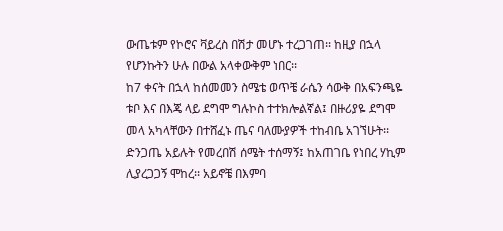ውጤቱም የኮሮና ቫይረስ በሽታ መሆኑ ተረጋገጠ፡፡ ከዚያ በኋላ የሆንኩትን ሁሉ በውል አላቀውቅም ነበር፡፡
ከ7 ቀናት በኋላ ከሰመመን ስሜቴ ወጥቼ ራሴን ሳውቅ በአፍንጫዬ ቱቦ እና በእጄ ላይ ደግሞ ግሉኮስ ተተክሎልኛል፤ በዙሪያዬ ደግሞ መላ አካላቸውን በተሸፈኑ ጤና ባለሙያዎች ተከብቤ አገኘሁት፡፡ ድንጋጤ አይሉት የመረበሽ ሰሜት ተሰማኝ፤ ከአጠገቤ የነበረ ሃኪም ሊያረጋጋኝ ሞከረ፡፡ አይኖቼ በእምባ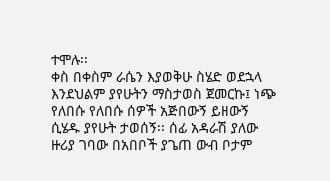ተሞሉ፡፡
ቀስ በቀስም ራሴን እያወቅሁ ስሄድ ወደኋላ እንደህልም ያየሁትን ማስታወስ ጀመርኩ፤ ነጭ የለበሱ የለበሱ ሰዎች አጅበውኝ ይዘውኝ ሲሄዱ ያየሁት ታወሰኝ፡፡ ሰፊ አዳራሽ ያለው ዙሪያ ገባው በአበቦች ያጌጠ ውብ ቦታም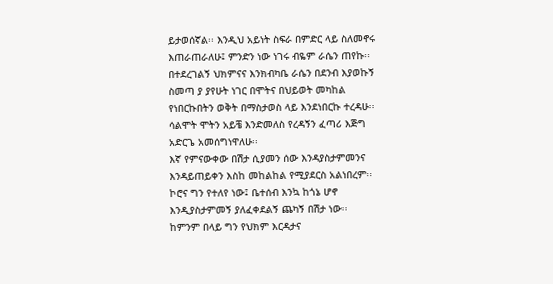ይታወሰኛል፡፡ እንዲህ አይነት ስፍራ በምድር ላይ ስለመኖሩ እጠራጠራለሁ፤ ምንድን ነው ነገሩ ብዬም ራሴን ጠየኩ፡፡
በተደረገልኝ ህክምናና እንክብካቤ ራሴን በደንብ እያወኩኝ ስመጣ ያ ያየሁት ነገር በሞትና በህይወት መካከል የነበርኩበትን ወቅት በማስታወስ ላይ እንደነበርኩ ተረዳሁ፡፡ ሳልሞት ሞትን አይቼ እንድመለስ የረዳኝን ፈጣሪ እጅግ አድርጌ አመሰግነዋለሁ፡፡
እኛ የምናውቀው በሽታ ሲያመን ሰው እንዳያስታምመንና እንዳይጠይቀን እስከ መከልከል የሚያደርስ አልነበረም፡፡ ኮሮና ግን የተለየ ነው፤ ቤተሰብ እንኳ ከጎኔ ሆኖ እንዲያስታምመኝ ያለፈቀደልኝ ጨካኝ በሽታ ነው፡፡
ከምንም በላይ ግን የህክም እርዳታና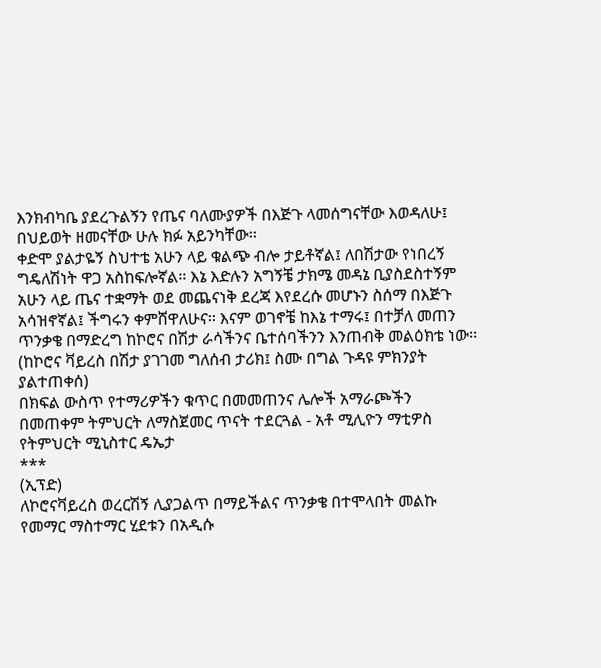እንክብካቤ ያደረጉልኝን የጤና ባለሙያዎች በእጅጉ ላመሰግናቸው እወዳለሁ፤ በህይወት ዘመናቸው ሁሉ ክፉ አይንካቸው፡፡
ቀድሞ ያልታዬኝ ስህተቴ አሁን ላይ ቁልጭ ብሎ ታይቶኛል፤ ለበሽታው የነበረኝ ግዴለሽነት ዋጋ አስከፍሎኛል፡፡ እኔ እድሉን አግኝቼ ታክሜ መዳኔ ቢያስደስተኝም አሁን ላይ ጤና ተቋማት ወደ መጨናነቅ ደረጃ እየደረሱ መሆኑን ስሰማ በእጅጉ አሳዝኖኛል፤ ችግሩን ቀምሸዋለሁና፡፡ እናም ወገኖቼ ከእኔ ተማሩ፤ በተቻለ መጠን ጥንቃቄ በማድረግ ከኮሮና በሽታ ራሳችንና ቤተሰባችንን እንጠብቅ መልዕክቴ ነው፡፡
(ከኮሮና ቫይረስ በሽታ ያገገመ ግለሰብ ታሪክ፤ ስሙ በግል ጉዳዩ ምክንያት ያልተጠቀሰ)
በክፍል ውስጥ የተማሪዎችን ቁጥር በመመጠንና ሌሎች አማራጮችን በመጠቀም ትምህርት ለማስጀመር ጥናት ተደርጓል - አቶ ሚሊዮን ማቲዎስ የትምህርት ሚኒስተር ዴኤታ
***
(ኢፕድ)
ለኮሮናቫይረስ ወረርሽኝ ሊያጋልጥ በማይችልና ጥንቃቄ በተሞላበት መልኩ የመማር ማስተማር ሂደቱን በአዲሱ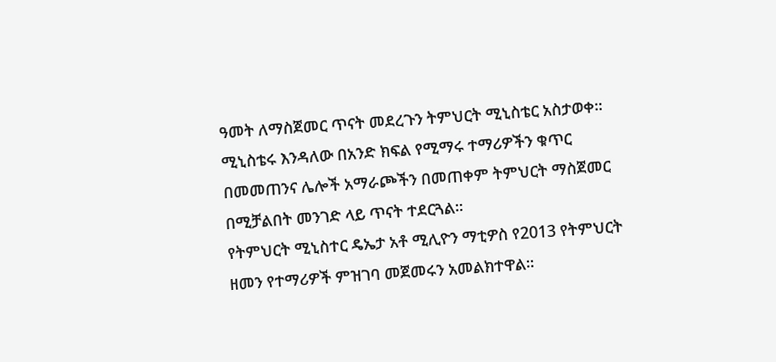ዓመት ለማስጀመር ጥናት መደረጉን ትምህርት ሚኒስቴር አስታወቀ።
ሚኒስቴሩ እንዳለው በአንድ ክፍል የሚማሩ ተማሪዎችን ቁጥር በመመጠንና ሌሎች አማራጮችን በመጠቀም ትምህርት ማስጀመር በሚቻልበት መንገድ ላይ ጥናት ተደርጓል።
የትምህርት ሚኒስተር ዴኤታ አቶ ሚሊዮን ማቲዎስ የ2013 የትምህርት ዘመን የተማሪዎች ምዝገባ መጀመሩን አመልክተዋል።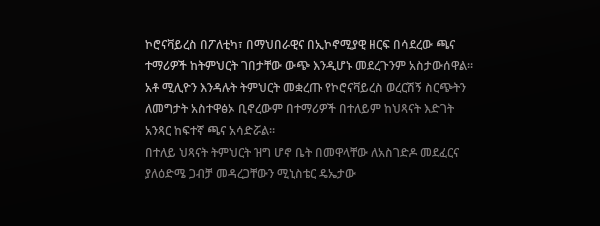ኮሮናቫይረስ በፖለቲካ፣ በማህበራዊና በኢኮኖሚያዊ ዘርፍ በሳደረው ጫና ተማሪዎች ከትምህርት ገበታቸው ውጭ እንዲሆኑ መደረጉንም አስታውሰዋል።
አቶ ሚሊዮን እንዳሉት ትምህርት መቋረጡ የኮሮናቫይረስ ወረርሽኝ ስርጭትን ለመግታት አስተዋፅኦ ቢኖረውም በተማሪዎች በተለይም ከህጻናት እድገት አንጻር ከፍተኛ ጫና አሳድሯል።
በተለይ ህጻናት ትምህርት ዝግ ሆኖ ቤት በመዋላቸው ለአስገድዶ መደፈርና ያለዕድሜ ጋብቻ መዳረጋቸውን ሚኒስቴር ዴኤታው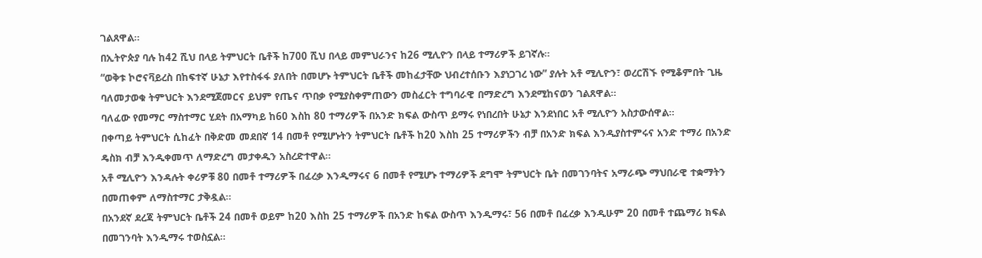ገልጸዋል።
በኢትዮጵያ ባሉ ከ42 ሺህ በላይ ትምህርት ቤቶች ከ700 ሺህ በላይ መምህራንና ከ26 ሚሊዮን በላይ ተማሪዎች ይገኛሉ።
“ወቅቱ ኮሮናቫይረስ በከፍተኛ ሁኔታ እየተስፋፋ ያለበት በመሆኑ ትምህርት ቤቶች መከፈታቸው ህብረተሰቡን እያነጋገረ ነው” ያሉት አቶ ሚሊዮን፣ ወረርሽኙ የሚቆምበት ጊዜ ባለመታወቁ ትምህርት እንደሚጀመርና ይህም የጤና ጥበቃ የሚያስቀምጠውን መስፈርት ተግባራዊ በማድረግ እንደሚከናወን ገልጸዋል።
ባለፈው የመማር ማስተማር ሂደት በአማካይ ከ60 እስከ 80 ተማሪዎች በአንድ ክፍል ውስጥ ይማሩ የነበረበት ሁኔታ እንደነበር አቶ ሚሊዮን አስታውሰዋል።
በቀጣይ ትምህርት ሲከፈት በቅድመ መደበኛ 14 በመቶ የሚሆኑትን ትምህርት ቤቶች ከ20 እስከ 25 ተማሪዎችን ብቻ በአንድ ክፍል እንዲያስተምሩና አንድ ተማሪ በአንድ ዴስክ ብቻ እንዲቀመጥ ለማድረግ መታቀዱን አስረድተዋል።
አቶ ሚሊዮን እንዳሉት ቀሪዎቹ 80 በመቶ ተማሪዎች በፈረቃ እንዲማሩና 6 በመቶ የሚሆኑ ተማሪዎች ደግሞ ትምህርት ቤት በመገንባትና አማራጭ ማህበራዊ ተቋማትን በመጠቀም ለማስተማር ታቅዷል።
በአንደኛ ደረጃ ትምህርት ቤቶች 24 በመቶ ወይም ከ20 እስከ 25 ተማሪዎች በአንድ ከፍል ውስጥ እንዲማሩ፣ 56 በመቶ በፈረቃ እንዲሁም 20 በመቶ ተጨማሪ ክፍል በመገንባት እንዲማሩ ተወስኗል።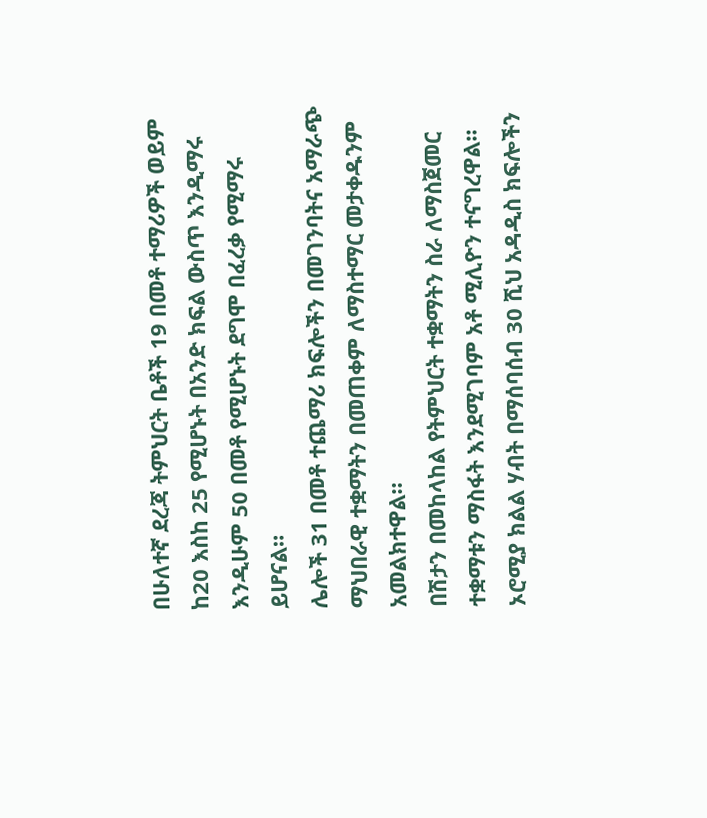በሁለተኛ ደረጃ ትምህርት ቤቶች 19 በመቶ ተማሪዎች ወይም ከ20 እስከ 25 የሚሆኑት በአንድ ክፍል ውስጥ እንዲማሩ እንዲሁም 50 በመቶ የሚሆኑት ደግሞ በፈረቃ የሚማሩ ይሆናል።
ሌሎች 31 በመቶ ተጨማሪ ክፍሎችን በመገንባትና አማራጭ ማህበራዊ ተቋማትን በመጠቀም ለማስተማር መታቀዱንም አመልክተዋል።
በሽታን በመከላከል የትምህርት ተቋማትን ስራ ለማስጀመር ተቋማቱን ማስፋት እንደሚገባም አቶ ሚሊዮን ተናግረዋል።
ኦሮሚያ ክልል ሃብት በማሰባሰብ 30 ሺህ አዳዲስ ክፍሎችን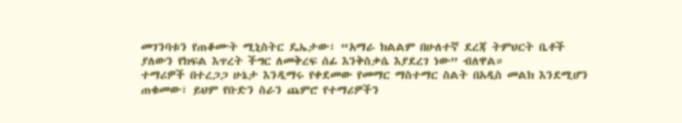መገንባቱን የጠቆሙት ሚኒስትር ዴኤታው፣ “አማራ ክልልም በሁለተኛ ደረጃ ትምህርት ቤቶች ያለውን የክፍል እጥረት ችግር ለመቅረፍ ሰፊ እንቅስቃሴ እያደረገ ነው” ብለዋል።
ተማሪዎች በተረጋጋ ሁኔታ እንዲማሩ የቀደመው የመማር ማስተማር ስልት በአዲስ መልክ እንደሚሆን ጠቁመው፣ ይህም የቡድን ስራን ጨምሮ የተማሪዎችን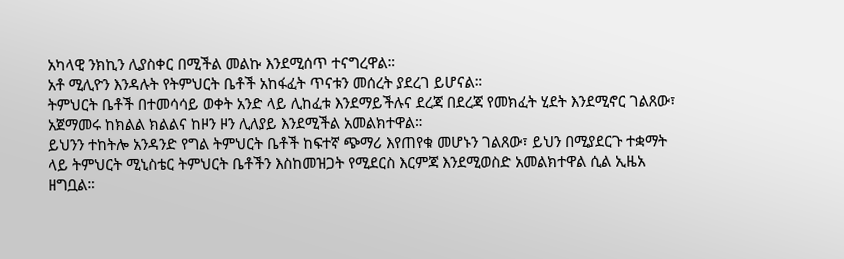አካላዊ ንክኪን ሊያስቀር በሚችል መልኩ እንደሚሰጥ ተናግረዋል።
አቶ ሚሊዮን እንዳሉት የትምህርት ቤቶች አከፋፈት ጥናቱን መሰረት ያደረገ ይሆናል።
ትምህርት ቤቶች በተመሳሳይ ወቀት አንድ ላይ ሊከፈቱ እንደማይችሉና ደረጃ በደረጃ የመክፈት ሂደት እንደሚኖር ገልጸው፣ አጀማመሩ ከክልል ክልልና ከዞን ዞን ሊለያይ እንደሚችል አመልክተዋል።
ይህንን ተከትሎ አንዳንድ የግል ትምህርት ቤቶች ከፍተኛ ጭማሪ እየጠየቁ መሆኑን ገልጸው፣ ይህን በሚያደርጉ ተቋማት ላይ ትምህርት ሚኒስቴር ትምህርት ቤቶችን እስከመዝጋት የሚደርስ እርምጃ እንደሚወስድ አመልክተዋል ሲል ኢዜአ ዘግቧል።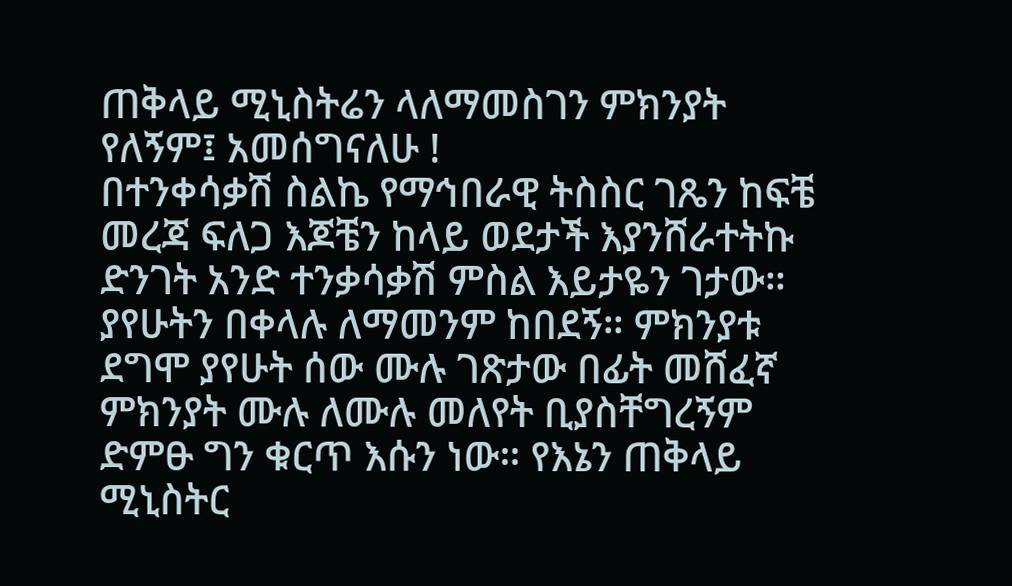ጠቅላይ ሚኒስትሬን ላለማመስገን ምክንያት የለኝም፤ አመሰግናለሁ !
በተንቀሳቃሽ ስልኬ የማኅበራዊ ትስስር ገጼን ከፍቼ መረጃ ፍለጋ እጆቼን ከላይ ወደታች እያንሸራተትኩ ድንገት አንድ ተንቃሳቃሽ ምስል እይታዬን ገታው። ያየሁትን በቀላሉ ለማመንም ከበደኝ። ምክንያቱ ደግሞ ያየሁት ሰው ሙሉ ገጽታው በፊት መሸፈኛ ምክንያት ሙሉ ለሙሉ መለየት ቢያስቸግረኝም ድምፁ ግን ቁርጥ እሱን ነው። የእኔን ጠቅላይ ሚኒስትር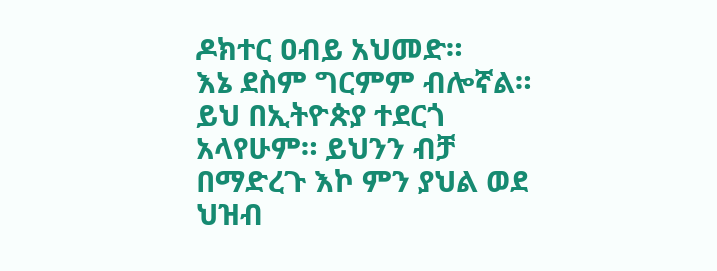ዶክተር ዐብይ አህመድ።
እኔ ደስም ግርምም ብሎኛል። ይህ በኢትዮጵያ ተደርጎ አላየሁም። ይህንን ብቻ በማድረጉ እኮ ምን ያህል ወደ ህዝብ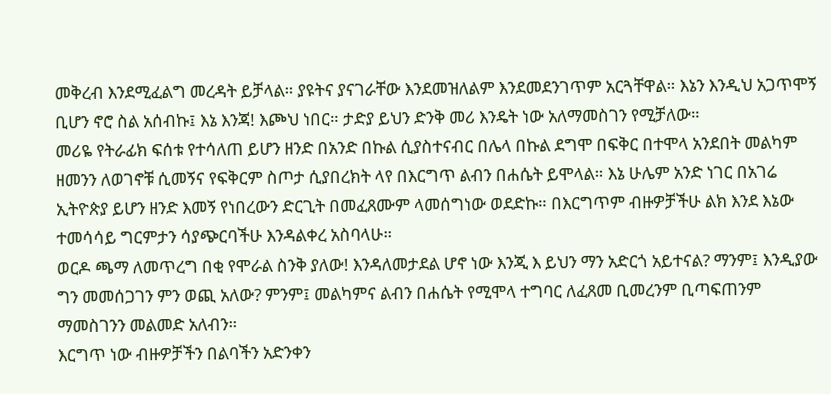መቅረብ እንደሚፈልግ መረዳት ይቻላል። ያዩትና ያናገራቸው እንደመዝለልም እንደመደንገጥም አርጓቸዋል። እኔን እንዲህ አጋጥሞኝ ቢሆን ኖሮ ስል አሰብኩ፤ እኔ እንጃ! እጮህ ነበር። ታድያ ይህን ድንቅ መሪ እንዴት ነው አለማመስገን የሚቻለው።
መሪዬ የትራፊክ ፍሰቱ የተሳለጠ ይሆን ዘንድ በአንድ በኩል ሲያስተናብር በሌላ በኩል ደግሞ በፍቅር በተሞላ አንደበት መልካም ዘመንን ለወገኖቹ ሲመኝና የፍቅርም ስጦታ ሲያበረክት ላየ በእርግጥ ልብን በሐሴት ይሞላል። እኔ ሁሌም አንድ ነገር በአገሬ ኢትዮጵያ ይሆን ዘንድ እመኝ የነበረውን ድርጊት በመፈጸሙም ላመሰግነው ወደድኩ። በእርግጥም ብዙዎቻችሁ ልክ እንደ እኔው ተመሳሳይ ግርምታን ሳያጭርባችሁ እንዳልቀረ አስባላሁ።
ወርዶ ጫማ ለመጥረግ በቂ የሞራል ስንቅ ያለው! እንዳለመታደል ሆኖ ነው እንጂ እ ይህን ማን አድርጎ አይተናል? ማንም፤ እንዲያው ግን መመሰጋገን ምን ወጪ አለው? ምንም፤ መልካምና ልብን በሐሴት የሚሞላ ተግባር ለፈጸመ ቢመረንም ቢጣፍጠንም ማመስገንን መልመድ አለብን።
እርግጥ ነው ብዙዎቻችን በልባችን አድንቀን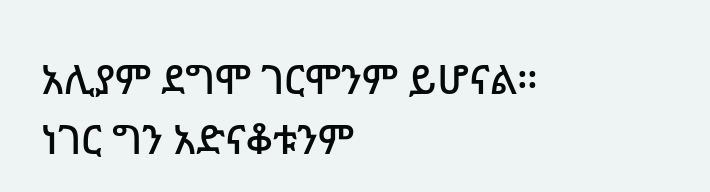አሊያም ደግሞ ገርሞንም ይሆናል። ነገር ግን አድናቆቱንም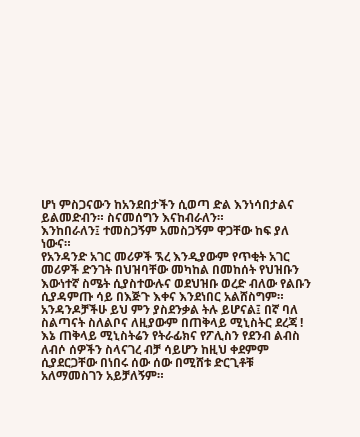ሆነ ምስጋናውን ከአንደበታችን ሲወጣ ድል እንነሳበታልና ይልመድብን። ስናመሰግን እናከብራለን።
እንከበራለን፤ ተመስጋኝም አመስጋኝም ዋጋቸው ከፍ ያለ ነውና።
የአንዳንድ አገር መሪዎች ኧረ እንዲያውም የጥቂት አገር መሪዎች ድንገት በህዝባቸው መካከል በመከሰት የህዝቡን እውነተኛ ስሜት ሲያስተውሉና ወደህዝቡ ወረድ ብለው የልቡን ሲያዳምጡ ሳይ በእጅጉ እቀና እንደነበር አልሸስግም። አንዳንዶቻችሁ ይህ ምን ያስደንቃል ትሉ ይሆናል፤ በኛ ባለ ስልጣናት ስለልቦና ለዚያውም በጠቅላይ ሚኒስትር ደረጃ !
እኔ ጠቅላይ ሚኒስትሬን የትራፊክና የፖሊስን የደንብ ልብስ ለብሶ ሰዎችን ስላናገረ ብቻ ሳይሆን ከዚህ ቀደምም ሲያደርጋቸው በነበሩ ሰው ሰው በሚሸቱ ድርጊቶቹ አለማመስገን አይቻለኝም።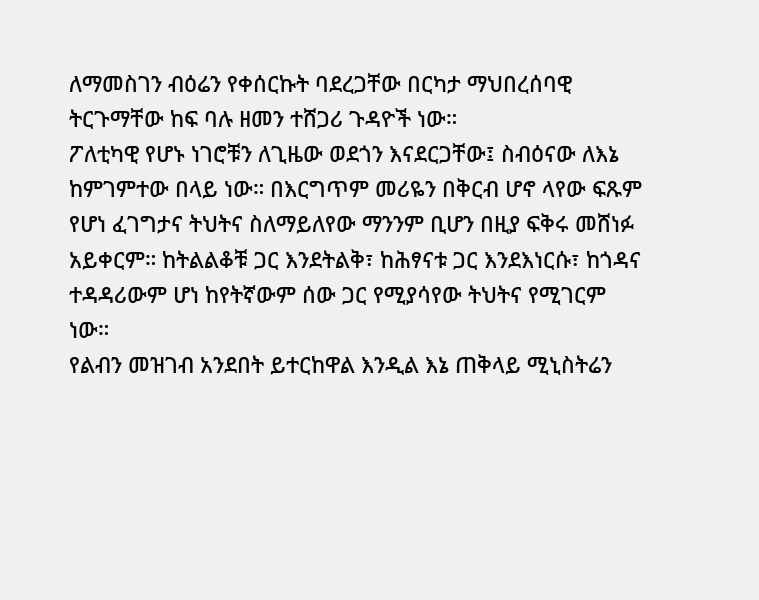ለማመስገን ብዕሬን የቀሰርኩት ባደረጋቸው በርካታ ማህበረሰባዊ ትርጉማቸው ከፍ ባሉ ዘመን ተሸጋሪ ጉዳዮች ነው።
ፖለቲካዊ የሆኑ ነገሮቹን ለጊዜው ወደጎን እናደርጋቸው፤ ስብዕናው ለእኔ ከምገምተው በላይ ነው። በእርግጥም መሪዬን በቅርብ ሆኖ ላየው ፍጹም የሆነ ፈገግታና ትህትና ስለማይለየው ማንንም ቢሆን በዚያ ፍቅሩ መሸነፉ አይቀርም። ከትልልቆቹ ጋር እንደትልቅ፣ ከሕፃናቱ ጋር እንደእነርሱ፣ ከጎዳና ተዳዳሪውም ሆነ ከየትኛውም ሰው ጋር የሚያሳየው ትህትና የሚገርም ነው።
የልብን መዝገብ አንደበት ይተርከዋል እንዲል እኔ ጠቅላይ ሚኒስትሬን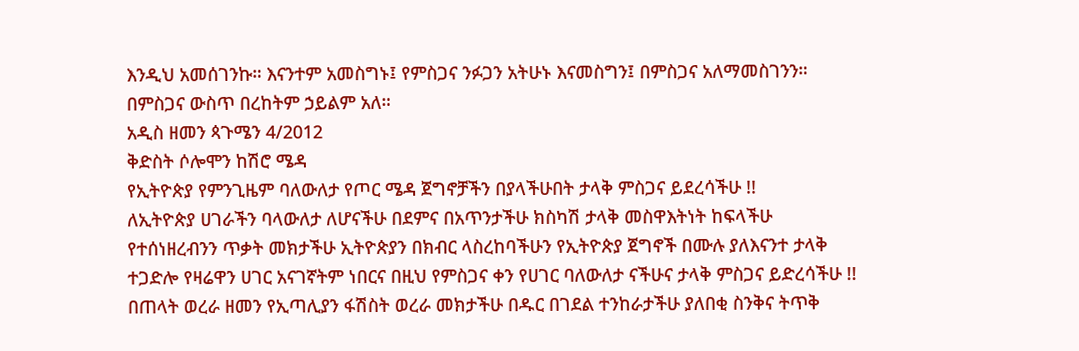እንዲህ አመሰገንኩ። እናንተም አመስግኑ፤ የምስጋና ንፉጋን አትሁኑ እናመስግን፤ በምስጋና አለማመስገንን። በምስጋና ውስጥ በረከትም ኃይልም አለ።
አዲስ ዘመን ጳጉሜን 4/2012
ቅድስት ሶሎሞን ከሽሮ ሜዳ
የኢትዮጵያ የምንጊዜም ባለውለታ የጦር ሜዳ ጀግኖቻችን በያላችሁበት ታላቅ ምስጋና ይደረሳችሁ !!
ለኢትዮጵያ ሀገራችን ባላውለታ ለሆናችሁ በደምና በአጥንታችሁ ክስካሽ ታላቅ መስዋእትነት ከፍላችሁ የተሰነዘረብንን ጥቃት መክታችሁ ኢትዮጵያን በክብር ላስረከባችሁን የኢትዮጵያ ጀግኖች በሙሉ ያለእናንተ ታላቅ ተጋድሎ የዛሬዋን ሀገር አናገኛትም ነበርና በዚህ የምስጋና ቀን የሀገር ባለውለታ ናችሁና ታላቅ ምስጋና ይድረሳችሁ !!
በጠላት ወረራ ዘመን የኢጣሊያን ፋሽስት ወረራ መክታችሁ በዱር በገደል ተንከራታችሁ ያለበቂ ስንቅና ትጥቅ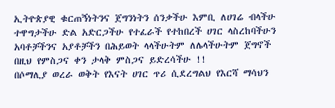ኢትዮጵያዊ ቁርጠኝነትንና ጀግንነትን ሰንቃችሁ እምቢ ለሀገሬ ብላችሁ ተዋግታችሁ ድል አድርጋችሁ የተፈራች የተከበረች ሀገር ላስረከባችሁን አባቶቻችንና አያቶቻችን በሕይወት ላላችሁትም ለሌላችሁትም ጀግኖች በዚህ የምስጋና ቀን ታላቅ ምስጋና ይድረሳችሁ !!
በሶማሊያ ወረራ ወቅት የእናት ሀገር ጥሪ ሲደረግልህ የእርሻ ማሳህን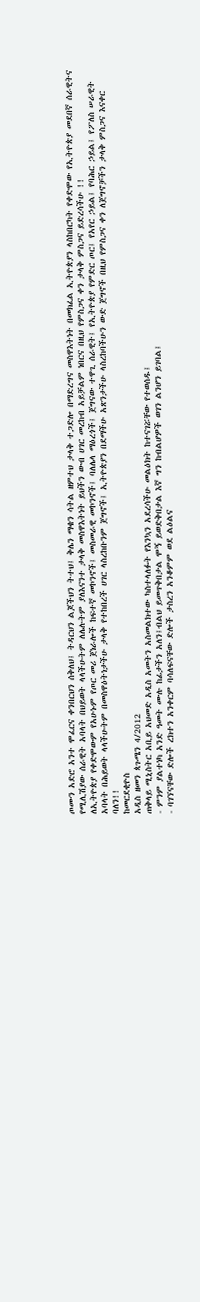ጦሙን አድሮ አንተ ሞፈርና ቀንበርህን ሰቅለህ፤ ትዳርህን ልጆችህን ትተህ፤ ቅሌን ማቄን ሳትል ዘምተህ ታላቅ ተጋድሎ በማድረግና መስዋእትነት በመክፈል ኢትዮጵያን ላስከበርካት የቀድሞው የኢትዮጵያ መደበኛ ሰራዊትና የሚሊሽያው ሰራዊት አባላት በህይወት ላላችሁትም ለሌሉትም ያለእናንተ ታላቅ መስዋእትነት ይህችን ውብ ሀገር መረከብ አይቻልም ነበርና በዚህ የምስጋና ቀን ታላቅ ምስጋና ይድረሳችሁ !!
ለኢትዮጵያ የቀድሞውም የአሁኑም የጦር መሪ ጀነራሎች ከፍተኛ መኮንኖች፤ መስመራዊ መኮንኖች፤ ባለሌላ ማዕረጎች፤ ጀግናው ተዋጊ ሰራዊት፤ የኢትዮጵያ የምድር ጦር፤ የአየር ኃይል፤ የባሕር ኃይል፤ የፖለስ ሠራዊት አባላት በሕይወት ላላችሁትም በመስዋዕትነታችሁ ታላቅ የተከበረች ሀገር ላስረከቡንም ጀግኖች፤ ኢትዮጵያን በደማችሁ አጽንታችሁ ላስረከባችሁን ውድ ጀግኖች በዚህ የምስጋና ቀን ለጀግኖቻችን ታላቅ ምስጋና እናቀር ባለን!!
ከመርደቂዮስ
አዲስ ዘመን ጳጉሜን 4/2012
ጠቅላይ ሚኒስትር አቢይ አህመድ አዲስ አመትን አስመልክተው ካስተላለፉት የእንኳን አደረሳችሁ መልዕክት ከተናገሯቸው የተወሰዱ፤
- ምንም ያልተነካ አንድ ዓመት ሙሉ ከፊታችን አለን፤ብልህ ይመጥቅበታል ሞኝ ይወድቅበታል እኛ ግን ከብልሆዎች ወገን ልንሆን ይገባል፤
- ባገኘናቸው ድሎች ረክተን አንቀርም ባሳለፍናቸው ድሎች ታስረን አንቆምም ወደ ልዕልና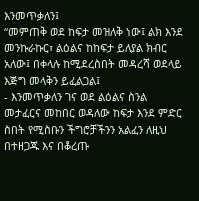እንመጥቃለን፤
“መምጠቅ ወደ ከፍታ መዝለቅ ነው፤ ልክ እንደ መንኩራኩር፣ ልዕልና ከከፍታ ይለያል ክብር አለው፤ በቀላሉ ከሚደረስበት መዳረሻ ወደላይ እጅግ መላቅን ይፈልጋል፤
- እንመጥቃለን ገና ወደ ልዕልና ስንል መታፈርና መከበር ወዳለው ከፍታ እንደ ምድር ስበት የሚስቡን ችግሮቻችንን አልፈን ለዚህ በተዘጋጁ እና በቆረጡ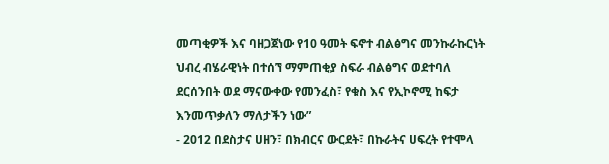መጣቂዎች እና ባዘጋጀነው የ10 ዓመት ፍኖተ ብልፅግና መንኩራኩርነት ህብረ ብሄራዊነት በተሰኘ ማምጠቂያ ስፍራ ብልፅግና ወደተባለ ደርሰንበት ወደ ማናውቀው የመንፈስ፣ የቁስ እና የኢኮኖሚ ከፍታ እንመጥቃለን ማለታችን ነው”
- 2012 በደስታና ሀዘን፣ በክብርና ውርደት፣ በኩራትና ሀፍረት የተሞላ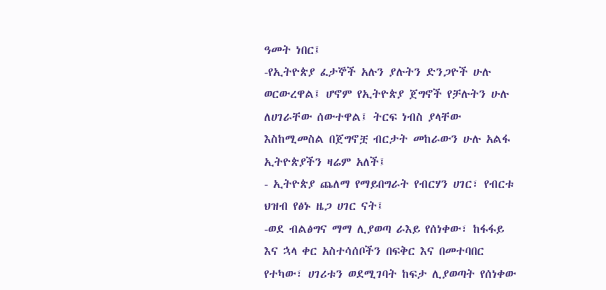ዓመት ነበር፤
-የኢትዮጵያ ፈታኞች አሉን ያሉትን ድንጋዮች ሁሉ ወርውረዋል፤ ሆኖም የኢትዮጵያ ጀግኖች የቻሉትን ሁሉ ለሀገራቸው ሰውተዋል፤ ትርፍ ነብስ ያላቸው እስከሚመስል በጀግኖቿ ብርታት መከራውን ሁሉ አልፋ ኢትዮጵያችን ዛሬም አለች፤
- ኢትዮጵያ ጨለማ የማይበግራት የብርሃን ሀገር፣ የብርቱ ህዝብ የፅኑ ዜጋ ሀገር ናት፤
-ወደ ብልፅግና ማማ ሊያወጣ ራእይ የሰነቀው፣ ከፋፋይ እና ኋላ ቀር አስተሳሰቦችን በፍቅር እና በመተባበር የተካው፣ ሀገሪቱን ወደሚገባት ከፍታ ሊያወጣት የሰነቀው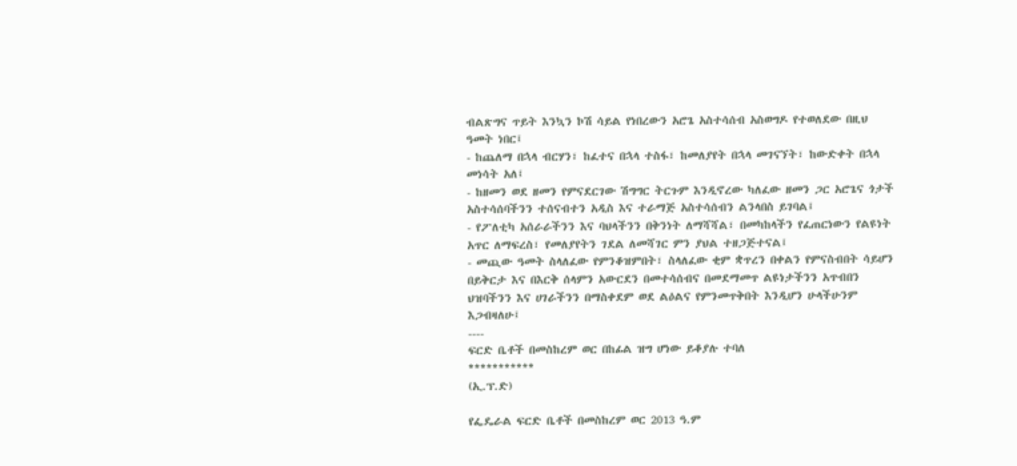ብልጽግና ጥይት እንኳን ኮሽ ሳይል የነበረውን አሮጌ አስተሳሰብ አስወግዶ የተወለደው በዚህ ዓመት ነበር፤
- ከጨለማ በኋላ ብርሃን፣ ከፈተና በኋላ ተስፋ፣ ከመለያየት በኋላ መገናኘት፣ ከውድቀት በኋላ መነሳት አለ፤
- ከዘመን ወደ ዘመን የምናደርገው ሽግግር ትርጉም እንዲኖረው ካለፈው ዘመን ጋር አሮጌና ጎታች አስተሳሰባችንን ተሰናብተን አዲስ እና ተራማጅ አስተሳሰብን ልንላበስ ይገባል፤
- የፖለቲካ አሰራራችንን እና ባህላችንን በቅንነት ለማሻሻል፣ በመካከላችን የፈጠርነውን የልዩነት አጥር ለማፍረስ፣ የመለያየትን ገደል ለመሻገር ምን ያህል ተዘጋጅተናል፤
- መጪው ዓመት ስላለፈው የምንቆዝምበት፣ ስላለፈው ቂም ቋጥረን በቀልን የምናስብበት ሳይሆን በይቅርታ እና በእርቅ ሰላምን አውርደን በመተሳሰብና በመደማመጥ ልዩነታችንን አጥብበን ህዝባችንን እና ሀገራችንን በማስቀደም ወደ ልዕልና የምንመጥቅበት እንዲሆን ሁላችሁንም እጋብዛለሁ፤
----
ፍርድ ቤቶች በመስከረም ወር በከፊል ዝግ ሆነው ይቆያሉ ተባለ
***********
(ኢ.ፕ.ድ)

የፌዴራል ፍርድ ቤቶች በመስከረም ወር 2013 ዓ.ም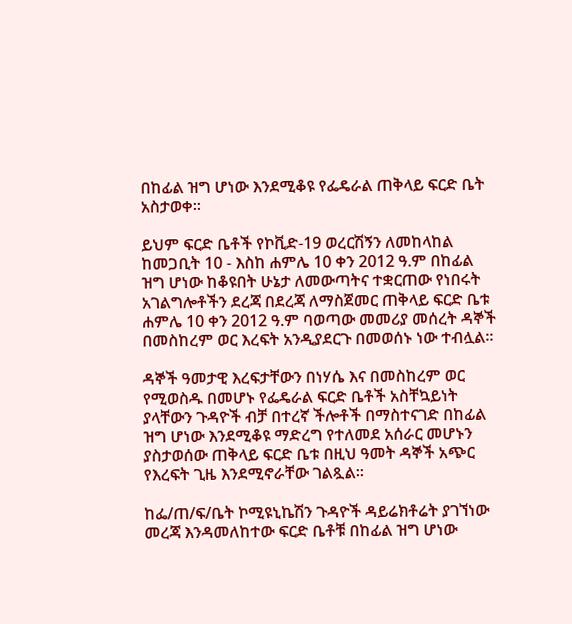በከፊል ዝግ ሆነው እንደሚቆዩ የፌዴራል ጠቅላይ ፍርድ ቤት አስታወቀ፡፡

ይህም ፍርድ ቤቶች የኮቪድ-19 ወረርሽኝን ለመከላከል ከመጋቢት 10 - እስከ ሐምሌ 10 ቀን 2012 ዓ.ም በከፊል ዝግ ሆነው ከቆዩበት ሁኔታ ለመውጣትና ተቋርጠው የነበሩት አገልግሎቶችን ደረጃ በደረጃ ለማስጀመር ጠቅላይ ፍርድ ቤቱ ሐምሌ 10 ቀን 2012 ዓ.ም ባወጣው መመሪያ መሰረት ዳኞች በመስከረም ወር እረፍት አንዲያደርጉ በመወሰኑ ነው ተብሏል፡፡

ዳኞች ዓመታዊ እረፍታቸውን በነሃሴ እና በመስከረም ወር የሚወስዱ በመሆኑ የፌዴራል ፍርድ ቤቶች አስቸኳይነት ያላቸውን ጉዳዮች ብቻ በተረኛ ችሎቶች በማስተናገድ በከፊል ዝግ ሆነው እንደሚቆዩ ማድረግ የተለመደ አሰራር መሆኑን ያስታወሰው ጠቅላይ ፍርድ ቤቱ በዚህ ዓመት ዳኞች አጭር የእረፍት ጊዜ እንደሚኖራቸው ገልጿል፡፡

ከፌ/ጠ/ፍ/ቤት ኮሚዩኒኬሽን ጉዳዮች ዳይሬክቶሬት ያገኘነው መረጃ እንዳመለከተው ፍርድ ቤቶቹ በከፊል ዝግ ሆነው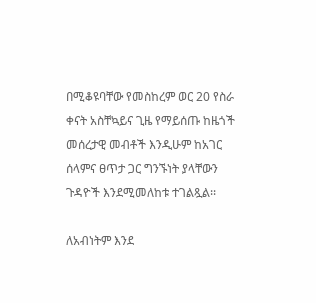በሚቆዩባቸው የመስከረም ወር 20 የስራ ቀናት አስቸኳይና ጊዜ የማይሰጡ ከዜጎች መሰረታዊ መብቶች እንዲሁም ከአገር ሰላምና ፀጥታ ጋር ግንኙነት ያላቸውን ጉዳዮች እንደሚመለከቱ ተገልጿል፡፡

ለአብነትም እንደ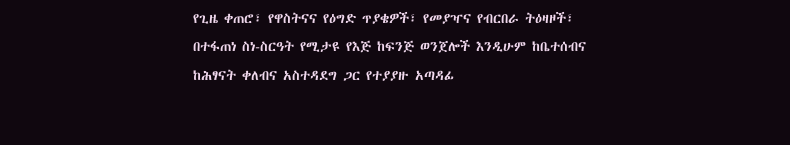የጊዜ ቀጠሮ፣ የዋስትናና የዕግድ ጥያቄዎች፣ የመያዣና የብርበራ ትዕዛዞች፣ በተፋጠነ ስነ-ስርዓት የሚታዩ የእጅ ከፍንጅ ወንጀሎች እንዲሁም ከቤተሰብና ከሕፃናት ቀለብና አስተዳደግ ጋር የተያያዙ አጣዳፊ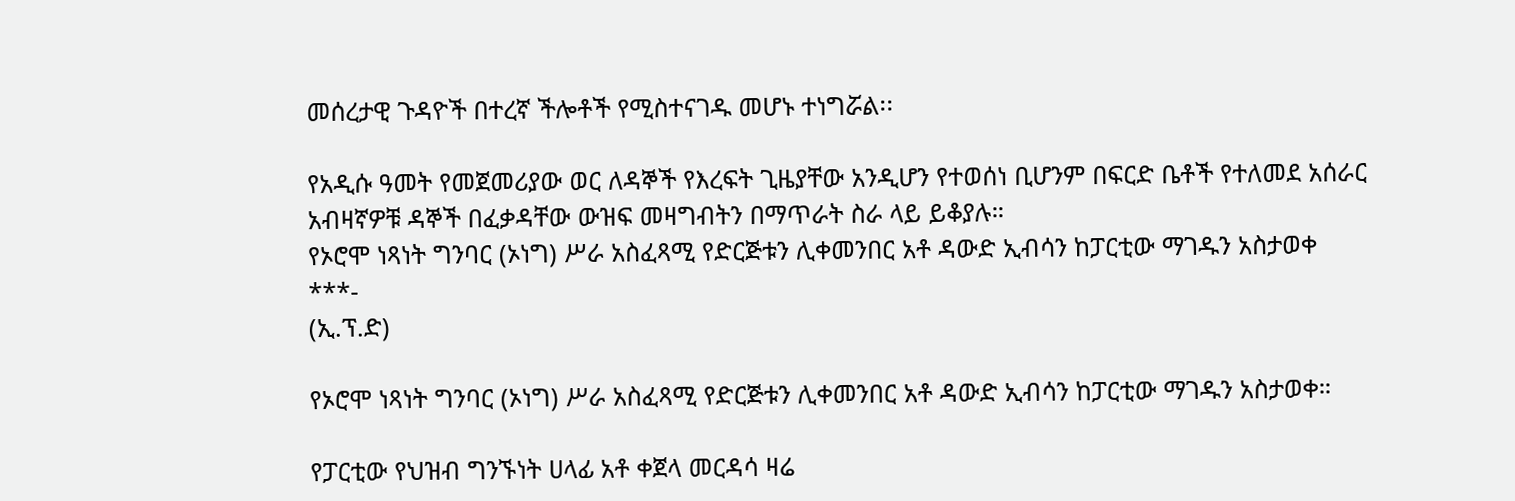መሰረታዊ ጉዳዮች በተረኛ ችሎቶች የሚስተናገዱ መሆኑ ተነግሯል፡፡

የአዲሱ ዓመት የመጀመሪያው ወር ለዳኞች የእረፍት ጊዜያቸው አንዲሆን የተወሰነ ቢሆንም በፍርድ ቤቶች የተለመደ አሰራር አብዛኛዎቹ ዳኞች በፈቃዳቸው ውዝፍ መዛግብትን በማጥራት ስራ ላይ ይቆያሉ።
የኦሮሞ ነጻነት ግንባር (ኦነግ) ሥራ አስፈጻሚ የድርጅቱን ሊቀመንበር አቶ ዳውድ ኢብሳን ከፓርቲው ማገዱን አስታወቀ
***-
(ኢ.ፕ.ድ)

የኦሮሞ ነጻነት ግንባር (ኦነግ) ሥራ አስፈጻሚ የድርጅቱን ሊቀመንበር አቶ ዳውድ ኢብሳን ከፓርቲው ማገዱን አስታወቀ።

የፓርቲው የህዝብ ግንኙነት ሀላፊ አቶ ቀጀላ መርዳሳ ዛሬ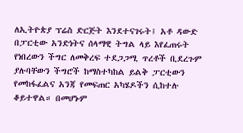ለኢትዮጵያ ፕሬስ ድርጅት እንደተናገሩት፤ አቶ ዳውድ በፓርቲው አንድነትና ሰላማዊ ትግል ላይ እየፈጠሩት የነበረውን ችግር ለመቅረፍ ተደጋጋሚ ጥረቶች ቢደረጉም ያሉባቸውን ችግሮች ከማስተካከል ይልቅ ፓርቲውን የመከፋፈልና አንጃ የመፍጠር አካሄዶችን ሲከተሉ ቆይተዋል። በመሆኑም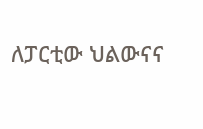ለፓርቲው ህልውናና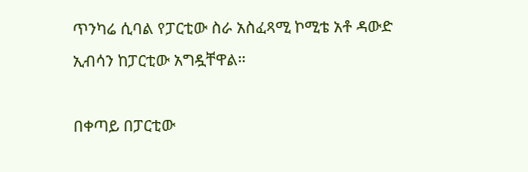ጥንካሬ ሲባል የፓርቲው ስራ አስፈጻሚ ኮሚቴ አቶ ዳውድ ኢብሳን ከፓርቲው አግዷቸዋል።

በቀጣይ በፓርቲው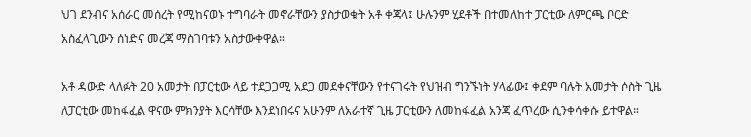ህገ ደንብና አሰራር መሰረት የሚከናወኑ ተግባራት መኖራቸውን ያስታወቁት አቶ ቀጃላ፤ ሁሉንም ሂደቶች በተመለከተ ፓርቲው ለምርጫ ቦርድ አስፈላጊውን ሰነድና መረጃ ማስገባቱን አስታውቀዋል።

አቶ ዳውድ ላለፉት 20 አመታት በፓርቲው ላይ ተደጋጋሚ አደጋ መደቀናቸውን የተናገሩት የህዝብ ግንኙነት ሃላፊው፤ ቀደም ባሉት አመታት ሶስት ጊዜ ለፓርቲው መከፋፈል ዋናው ምክንያት እርሳቸው እንደነበሩና አሁንም ለአራተኛ ጊዜ ፓርቲውን ለመከፋፈል አንጃ ፈጥረው ሲንቀሳቀሱ ይተዋል።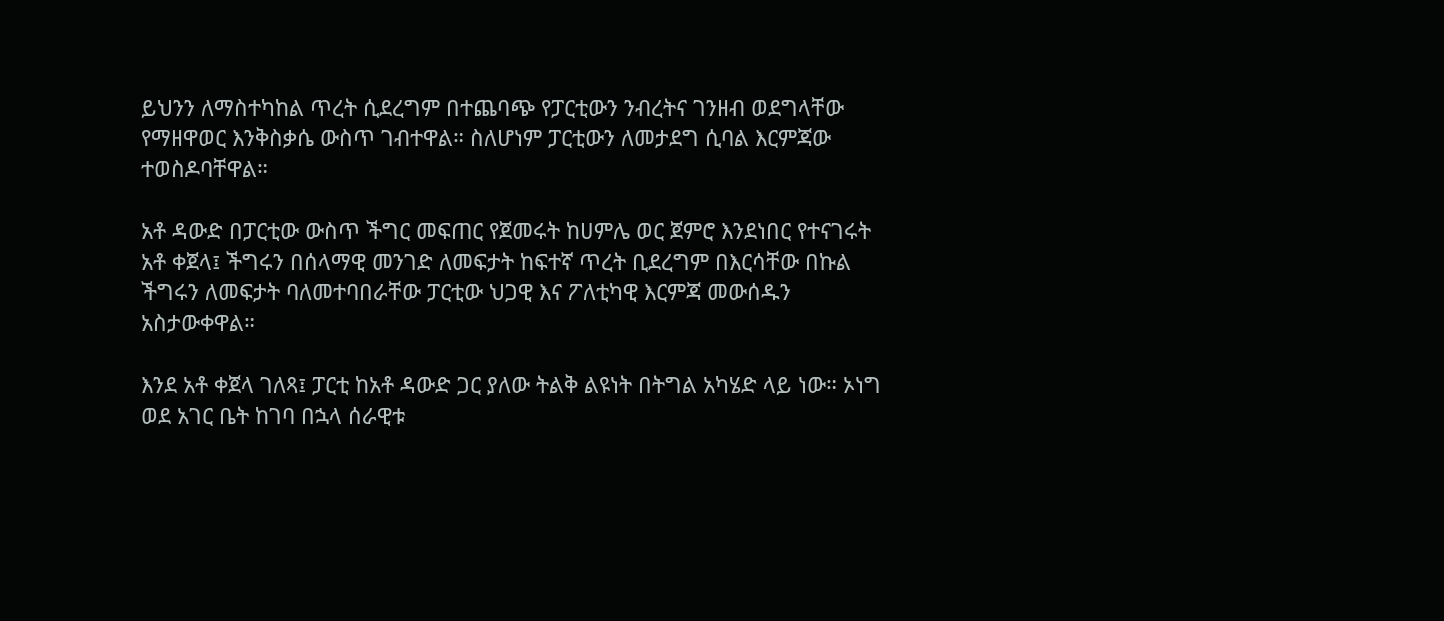ይህንን ለማስተካከል ጥረት ሲደረግም በተጨባጭ የፓርቲውን ንብረትና ገንዘብ ወደግላቸው የማዘዋወር እንቅስቃሴ ውስጥ ገብተዋል። ስለሆነም ፓርቲውን ለመታደግ ሲባል እርምጃው ተወስዶባቸዋል።

አቶ ዳውድ በፓርቲው ውስጥ ችግር መፍጠር የጀመሩት ከሀምሌ ወር ጀምሮ እንደነበር የተናገሩት አቶ ቀጀላ፤ ችግሩን በሰላማዊ መንገድ ለመፍታት ከፍተኛ ጥረት ቢደረግም በእርሳቸው በኩል ችግሩን ለመፍታት ባለመተባበራቸው ፓርቲው ህጋዊ እና ፖለቲካዊ እርምጃ መውሰዱን አስታውቀዋል።

እንደ አቶ ቀጀላ ገለጻ፤ ፓርቲ ከአቶ ዳውድ ጋር ያለው ትልቅ ልዩነት በትግል አካሄድ ላይ ነው። ኦነግ ወደ አገር ቤት ከገባ በኋላ ሰራዊቱ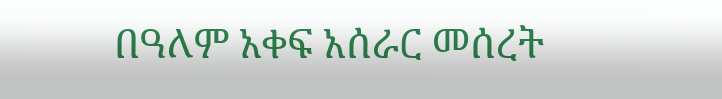በዓለም አቀፍ አሰራር መሰረት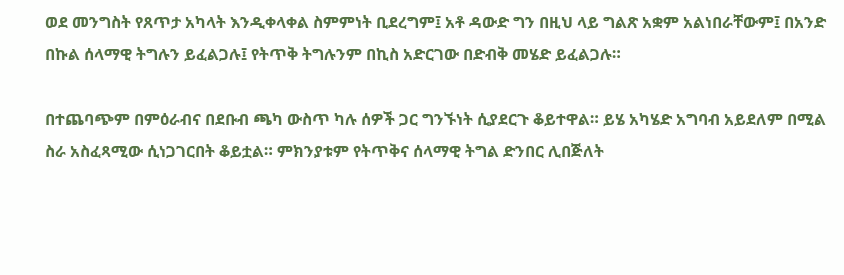ወደ መንግስት የጸጥታ አካላት እንዲቀላቀል ስምምነት ቢደረግም፤ አቶ ዳውድ ግን በዚህ ላይ ግልጽ አቋም አልነበራቸውም፤ በአንድ በኩል ሰላማዊ ትግሉን ይፈልጋሉ፤ የትጥቅ ትግሉንም በኪስ አድርገው በድብቅ መሄድ ይፈልጋሉ።

በተጨባጭም በምዕራብና በደቡብ ጫካ ውስጥ ካሉ ሰዎች ጋር ግንኙነት ሲያደርጉ ቆይተዋል። ይሄ አካሄድ አግባብ አይደለም በሚል ስራ አስፈጻሚው ሲነጋገርበት ቆይቷል። ምክንያቱም የትጥቅና ሰላማዊ ትግል ድንበር ሊበጅለት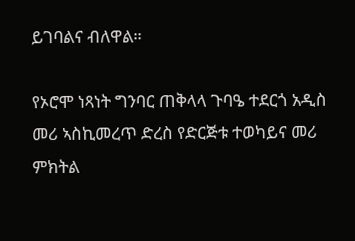ይገባልና ብለዋል።

የኦሮሞ ነጻነት ግንባር ጠቅላላ ጉባዔ ተደርጎ አዲስ መሪ ኣስኪመረጥ ድረስ የድርጅቱ ተወካይና መሪ ምክትል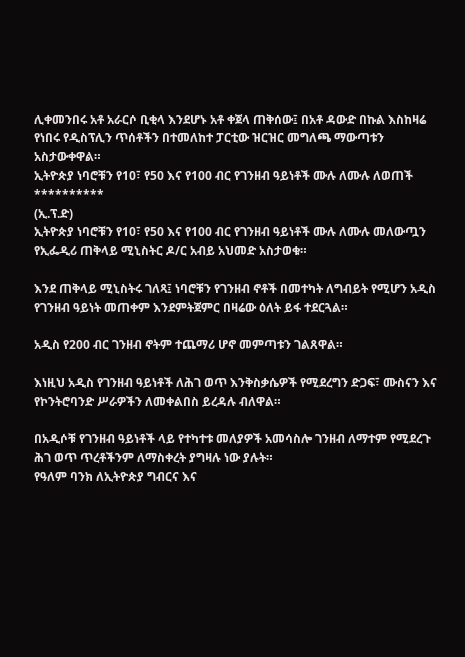ሊቀመንበሩ አቶ አራርሶ ቢቂላ እንደሆኑ አቶ ቀጀላ ጠቅሰው፤ በአቶ ዳውድ በኩል እስከዛሬ የነበሩ የዲስፕሊን ጥሰቶችን በተመለከተ ፓርቲው ዝርዝር መግለጫ ማውጣቱን አስታውቀዋል።
ኢትዮጵያ ነባሮቹን የ10፣ የ50 እና የ100 ብር የገንዘብ ዓይነቶች ሙሉ ለሙሉ ለወጠች
**********
(ኢ.ፕ.ድ)
ኢትዮጵያ ነባሮቹን የ10፣ የ50 እና የ100 ብር የገንዘብ ዓይነቶች ሙሉ ለሙሉ መለውጧን የኢፌዲሪ ጠቅላይ ሚኒስትር ዶ/ር አብይ አህመድ አስታወቁ።

እንደ ጠቅላይ ሚኒስትሩ ገለጻ፤ ነባሮቹን የገንዘብ ኖቶች በመተካት ለግብይት የሚሆን አዲስ የገንዘብ ዓይነት መጠቀም እንደምትጀምር በዛሬው ዕለት ይፋ ተደርጓል።

አዲስ የ200 ብር ገንዘብ ኖትም ተጨማሪ ሆኖ መምጣቱን ገልጸዋል።

እነዚህ አዲስ የገንዘብ ዓይነቶች ለሕገ ወጥ እንቅስቃሴዎች የሚደረግን ድጋፍ፣ ሙስናን እና የኮንትሮባንድ ሥራዎችን ለመቀልበስ ይረዳሉ ብለዋል።

በአዲሶቹ የገንዘብ ዓይነቶች ላይ የተካተቱ መለያዎች አመሳስሎ ገንዘብ ለማተም የሚደረጉ ሕገ ወጥ ጥረቶችንም ለማስቀረት ያግዛሉ ነው ያሉት።
የዓለም ባንክ ለኢትዮጵያ ግብርና እና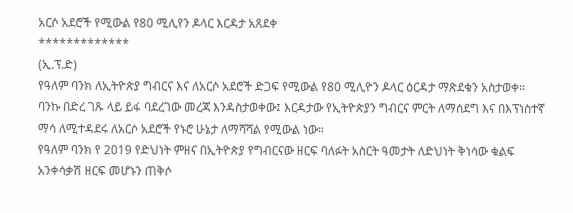አርሶ አደሮች የሚውል የ80 ሚሊየን ዶላር እርዳታ አጸደቀ
*************
(ኢ.ፕ.ድ)
የዓለም ባንክ ለኢትዮጵያ ግብርና እና ለአርሶ አደሮች ድጋፍ የሚውል የ80 ሚሊዮን ዶላር ዕርዳታ ማጽደቁን አስታወቀ።
ባንኩ በድረ ገጹ ላይ ይፋ ባደረገው መረጃ እንዳስታወቀው፤ እርዳታው የኢትዮጵያን ግብርና ምርት ለማሰደግ እና በእፕነስተኛ ማሳ ለሚተዳደሩ ለአርሶ አደሮች የኑሮ ሁኔታ ለማሻሻል የሚውል ነው።
የዓለም ባንክ የ 2019 የድህነት ምዘና በኢትዮጵያ የግብርናው ዘርፍ ባለፉት አስርት ዓመታት ለድህነት ቅነሳው ቁልፍ አንቀሳቃሽ ዘርፍ መሆኑን ጠቅሶ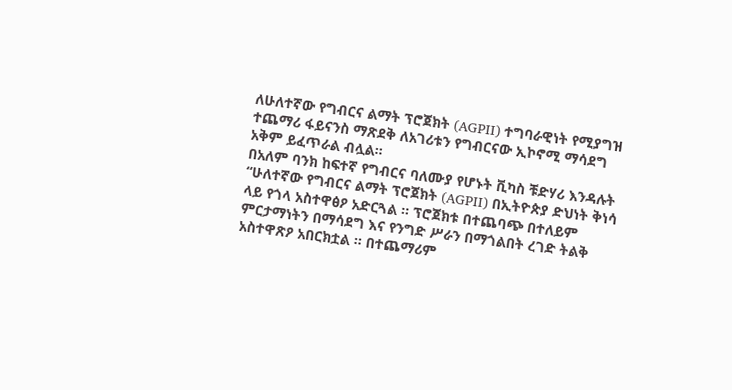ለሁለተኛው የግብርና ልማት ፕሮጀክት (AGPII) ተግባራዊነት የሚያግዝ ተጨማሪ ፋይናንስ ማጽደቅ ለአገሪቱን የግብርናው ኢኮኖሚ ማሳደግ አቅም ይፈጥራል ብሏል።
በአለም ባንክ ከፍተኛ የግብርና ባለሙያ የሆኑት ቪካስ ቹድሃሪ እንዳሉት “ሁለተኛው የግብርና ልማት ፕሮጀክት (AGPII) በኢትዮጵያ ድህነት ቅነሳ ላይ የጎላ አስተዋፅዖ አድርጓል ፡፡ ፕሮጀክቱ በተጨባጭ በተለይም ምርታማነትን በማሳደግ እና የንግድ ሥራን በማጎልበት ረገድ ትልቅ አስተዋጽዖ አበርክቷል ፡፡ በተጨማሪም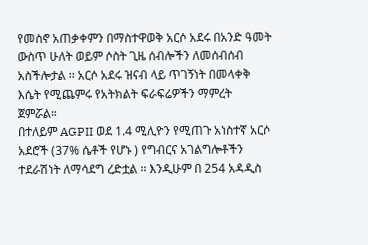የመስኖ አጠቃቀምን በማስተዋወቅ አርሶ አደሩ በአንድ ዓመት ውስጥ ሁለት ወይም ሶስት ጊዜ ሰብሎችን ለመሰብሰብ አስችሎታል ፡፡ አርሶ አደሩ ዝናብ ላይ ጥገኝነት በመላቀቅ እሴት የሚጨምሩ የአትክልት ፍራፍሬዎችን ማምረት ጀምሯል።
በተለይም AGPII ወደ 1.4 ሚሊዮን የሚጠጉ አነስተኛ አርሶ አደሮች (37% ሴቶች የሆኑ ) የግብርና አገልግሎቶችን ተደራሽነት ለማሳደግ ረድቷል ፡፡ እንዲሁም በ 254 አዳዲስ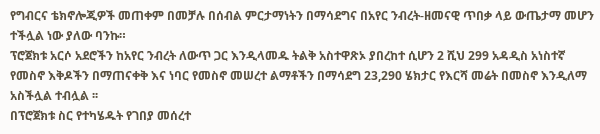የግብርና ቴክኖሎጂዎች መጠቀም በመቻሉ በሰብል ምርታማነትን በማሳደግና በአየር ንብረት-ዘመናዊ ጥበቃ ላይ ውጤታማ መሆን ተችሏል ነው ያለው ባንኩ።
ፕሮጀክቱ አርሶ አደሮችን ከአየር ንብረት ለውጥ ጋር እንዲላመዱ ትልቅ አስተዋጽኦ ያበረከተ ሲሆን 2 ሺህ 299 አዳዲስ አነስተኛ የመስኖ እቅዶችን በማጠናቀቅ እና ነባር የመስኖ መሠረተ ልማቶችን በማሳደግ 23,290 ሄክታር የእርሻ መሬት በመስኖ እንዲለማ አስችሏል ተብሏል ፡፡
በፕሮጀክቱ ስር የተካሄዱት የገበያ መሰረተ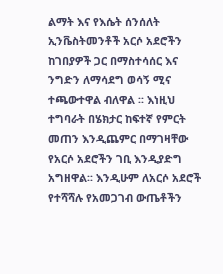ልማት እና የእሴት ሰንሰለት ኢንቬስትመንቶች አርሶ አደሮችን ከገበያዎች ጋር በማስተሳሰር እና ንግድን ለማሳደግ ወሳኝ ሚና ተጫውተዋል ብለዋል ፡፡ እነዚህ ተግባራት በሄክታር ከፍተኛ የምርት መጠን እንዲጨምር በማገዛቸው የአርሶ አደሮችን ገቢ እንዲያድግ አግዘዋል፡፡ እንዲሁም ለአርሶ አደሮች የተሻሻሉ የአመጋገብ ውጤቶችን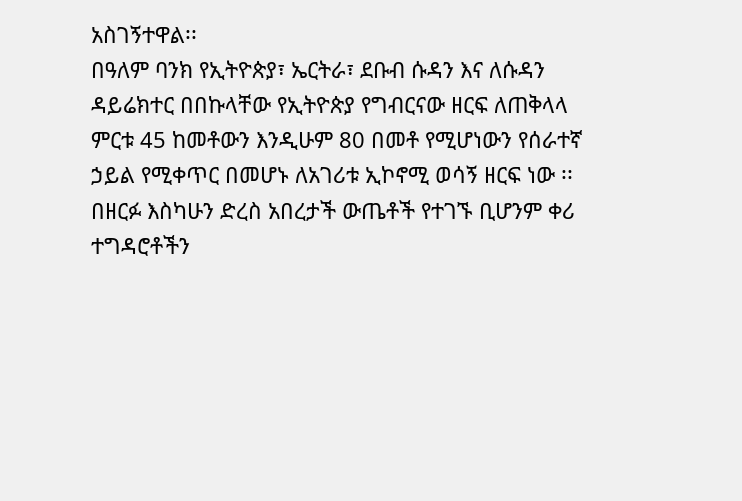አስገኝተዋል፡፡
በዓለም ባንክ የኢትዮጵያ፣ ኤርትራ፣ ደቡብ ሱዳን እና ለሱዳን ዳይሬክተር በበኩላቸው የኢትዮጵያ የግብርናው ዘርፍ ለጠቅላላ ምርቱ 45 ከመቶውን እንዲሁም 80 በመቶ የሚሆነውን የሰራተኛ ኃይል የሚቀጥር በመሆኑ ለአገሪቱ ኢኮኖሚ ወሳኝ ዘርፍ ነው ፡፡ በዘርፉ እስካሁን ድረስ አበረታች ውጤቶች የተገኙ ቢሆንም ቀሪ ተግዳሮቶችን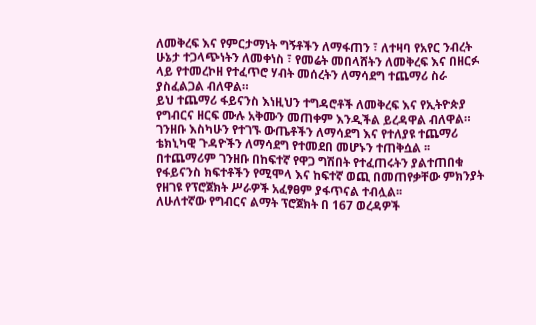ለመቅረፍ እና የምርታማነት ግኝቶችን ለማፋጠን ፣ ለተዛባ የአየር ንብረት ሁኔታ ተጋላጭነትን ለመቀነስ ፣ የመሬት መበላሸትን ለመቅረፍ እና በዘርፉ ላይ የተመረኮዘ የተፈጥሮ ሃብት መሰረትን ለማሳደግ ተጨማሪ ስራ ያስፈልጋል ብለዋል።
ይህ ተጨማሪ ፋይናንስ እነዚህን ተግዳሮቶች ለመቅረፍ እና የኢትዮጵያ የግብርና ዘርፍ ሙሉ አቅሙን መጠቀም እንዲችል ይረዳዋል ብለዋል። ገንዘቡ እስካሁን የተገኙ ውጤቶችን ለማሳደግ እና የተለያዩ ተጨማሪ ቴክኒካዊ ጉዳዮችን ለማሳደግ የተመደበ መሆኑን ተጠቅሷል ፡፡
በተጨማሪም ገንዘቡ በከፍተኛ የዋጋ ግሽበት የተፈጠሩትን ያልተጠበቁ የፋይናንስ ክፍተቶችን የሚሞላ እና ከፍተኛ ወጪ በመጠየቃቸው ምክንያት የዘገዩ የፕሮጀክት ሥራዎች አፈፃፀም ያፋጥናል ተብሏል፡፡
ለሁለተኛው የግብርና ልማት ፕሮጀክት በ 167 ወረዳዎች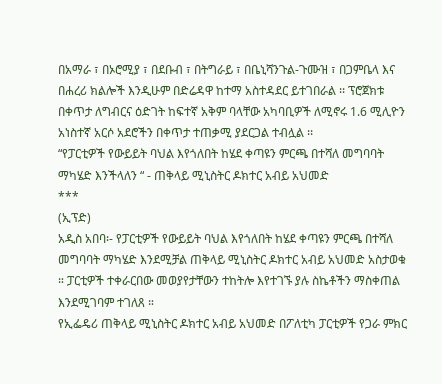በአማራ ፣ በኦሮሚያ ፣ በደቡብ ፣ በትግራይ ፣ በቤኒሻንጉል-ጉሙዝ ፣ በጋምቤላ እና በሐረሪ ክልሎች እንዲሁም በድሬዳዋ ከተማ አስተዳደር ይተገበራል ፡፡ ፕሮጀክቱ በቀጥታ ለግብርና ዕድገት ከፍተኛ አቅም ባላቸው አካባቢዎች ለሚኖሩ 1.6 ሚሊዮን አነስተኛ አርሶ አደሮችን በቀጥታ ተጠቃሚ ያደርጋል ተብሏል ፡፡
“የፓርቲዎች የውይይት ባህል እየጎለበት ከሄደ ቀጣዩን ምርጫ በተሻለ መግባባት ማካሄድ እንችላለን “ - ጠቅላይ ሚኒስትር ዶክተር አብይ አህመድ
***
(ኢፕድ)
አዲስ አበባ፡- የፓርቲዎች የውይይት ባህል እየጎለበት ከሄደ ቀጣዩን ምርጫ በተሻለ መግባባት ማካሄድ እንደሚቻል ጠቅላይ ሚኒስትር ዶክተር አብይ አህመድ አስታወቁ ። ፓርቲዎች ተቀራርበው መወያየታቸውን ተከትሎ እየተገኙ ያሉ ስኬቶችን ማስቀጠል እንደሚገባም ተገለጸ ።
የኢፌዴሪ ጠቅላይ ሚኒስትር ዶክተር አብይ አህመድ በፖለቲካ ፓርቲዎች የጋራ ምክር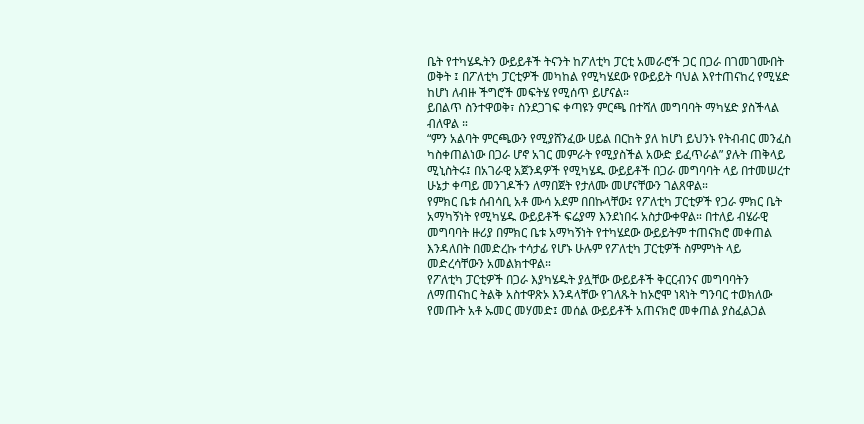ቤት የተካሄዱትን ውይይቶች ትናንት ከፖለቲካ ፓርቲ አመራሮች ጋር በጋራ በገመገሙበት ወቅት ፤ በፖለቲካ ፓርቲዎች መካከል የሚካሄደው የውይይት ባህል እየተጠናከረ የሚሄድ ከሆነ ለብዙ ችግሮች መፍትሄ የሚሰጥ ይሆናል።
ይበልጥ ስንተዋወቅ፣ ስንደጋገፍ ቀጣዩን ምርጫ በተሻለ መግባባት ማካሄድ ያስችላል ብለዋል ።
“ምን አልባት ምርጫውን የሚያሸንፈው ሀይል በርከት ያለ ከሆነ ይህንኑ የትብብር መንፈስ ካስቀጠልነው በጋራ ሆኖ አገር መምራት የሚያስችል አውድ ይፈጥራል” ያሉት ጠቅላይ ሚኒስትሩ፤ በአገራዊ አጀንዳዎች የሚካሄዱ ውይይቶች በጋራ መግባባት ላይ በተመሠረተ ሁኔታ ቀጣይ መንገዶችን ለማበጀት የታለሙ መሆናቸውን ገልጸዋል።
የምክር ቤቱ ሰብሳቢ አቶ ሙሳ አደም በበኩላቸው፤ የፖለቲካ ፓርቲዎች የጋራ ምክር ቤት አማካኝነት የሚካሄዱ ውይይቶች ፍሬያማ እንደነበሩ አስታውቀዋል። በተለይ ብሄራዊ መግባባት ዙሪያ በምክር ቤቱ አማካኝነት የተካሄደው ውይይትም ተጠናክሮ መቀጠል እንዳለበት በመድረኩ ተሳታፊ የሆኑ ሁሉም የፖለቲካ ፓርቲዎች ስምምነት ላይ መድረሳቸውን አመልክተዋል።
የፖለቲካ ፓርቲዎች በጋራ እያካሄዱት ያሏቸው ውይይቶች ቅርርብንና መግባባትን ለማጠናከር ትልቅ አስተዋጽኦ እንዳላቸው የገለጹት ከኦሮሞ ነጻነት ግንባር ተወክለው የመጡት አቶ ኡመር መሃመድ፤ መሰል ውይይቶች አጠናክሮ መቀጠል ያስፈልጋል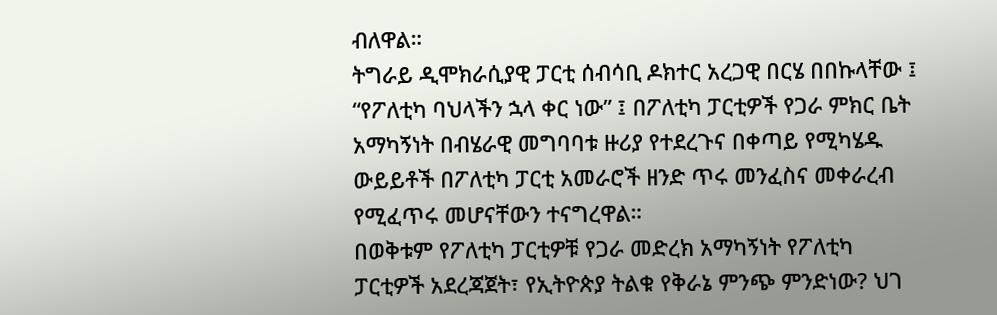ብለዋል።
ትግራይ ዲሞክራሲያዊ ፓርቲ ሰብሳቢ ዶክተር አረጋዊ በርሄ በበኩላቸው ፤ “የፖለቲካ ባህላችን ኋላ ቀር ነው” ፤ በፖለቲካ ፓርቲዎች የጋራ ምክር ቤት አማካኝነት በብሄራዊ መግባባቱ ዙሪያ የተደረጉና በቀጣይ የሚካሄዱ ውይይቶች በፖለቲካ ፓርቲ አመራሮች ዘንድ ጥሩ መንፈስና መቀራረብ የሚፈጥሩ መሆናቸውን ተናግረዋል።
በወቅቱም የፖለቲካ ፓርቲዎቹ የጋራ መድረክ አማካኝነት የፖለቲካ ፓርቲዎች አደረጃጀት፣ የኢትዮጵያ ትልቁ የቅራኔ ምንጭ ምንድነው? ህገ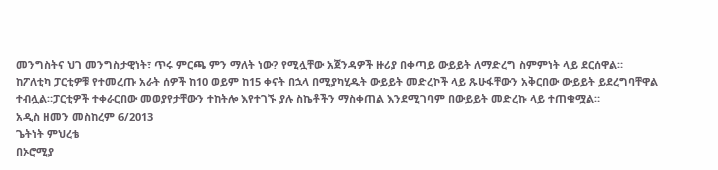መንግስትና ህገ መንግስታዊነት፣ ጥሩ ምርጫ ምን ማለት ነው? የሚሏቸው አጀንዳዎች ዙሪያ በቀጣይ ውይይት ለማድረግ ስምምነት ላይ ደርሰዋል።
ከፖለቲካ ፓርቲዎቹ የተመረጡ አራት ሰዎች ከ10 ወይም ከ15 ቀናት በኋላ በሚያካሂዱት ውይይት መድረኮች ላይ ጹሁፋቸውን አቅርበው ውይይት ይደረግባቸዋል ተብሏል።ፓርቲዎች ተቀራርበው መወያየታቸውን ተከትሎ እየተገኙ ያሉ ስኬቶችን ማስቀጠል እንደሚገባም በውይይት መድረኩ ላይ ተጠቁሟል።
አዲስ ዘመን መስከረም 6/2013
ጌትነት ምህረቴ
በኦሮሚያ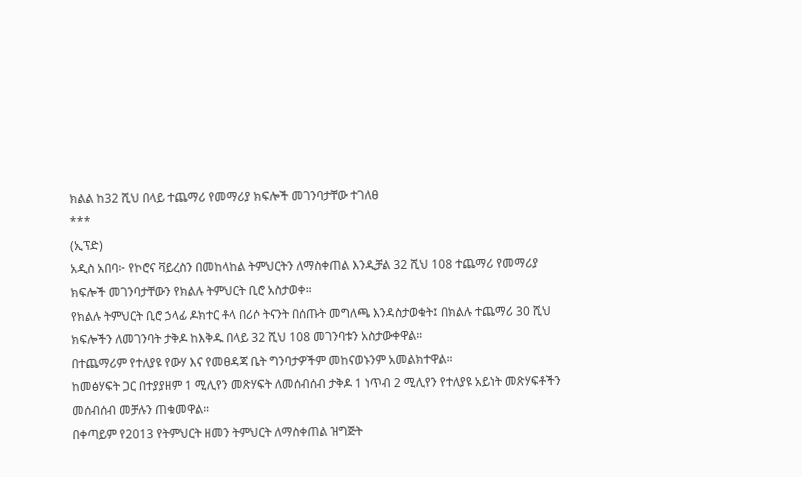ክልል ከ32 ሺህ በላይ ተጨማሪ የመማሪያ ክፍሎች መገንባታቸው ተገለፀ
***
(ኢፕድ)
አዲስ አበባ፦ የኮሮና ቫይረስን በመከላከል ትምህርትን ለማስቀጠል እንዲቻል 32 ሺህ 108 ተጨማሪ የመማሪያ ክፍሎች መገንባታቸውን የክልሉ ትምህርት ቢሮ አስታወቀ።
የክልሉ ትምህርት ቢሮ ኃላፊ ዶክተር ቶላ በሪሶ ትናንት በሰጡት መግለጫ እንዳስታወቁት፤ በክልሉ ተጨማሪ 30 ሺህ ክፍሎችን ለመገንባት ታቅዶ ከእቅዱ በላይ 32 ሺህ 108 መገንባቱን አስታውቀዋል።
በተጨማሪም የተለያዩ የውሃ እና የመፀዳጃ ቤት ግንባታዎችም መከናወኑንም አመልክተዋል።
ከመፅሃፍት ጋር በተያያዘም 1 ሚሊየን መጽሃፍት ለመሰብሰብ ታቅዶ 1 ነጥብ 2 ሚሊየን የተለያዩ አይነት መጽሃፍቶችን መሰብሰብ መቻሉን ጠቁመዋል።
በቀጣይም የ2013 የትምህርት ዘመን ትምህርት ለማስቀጠል ዝግጅት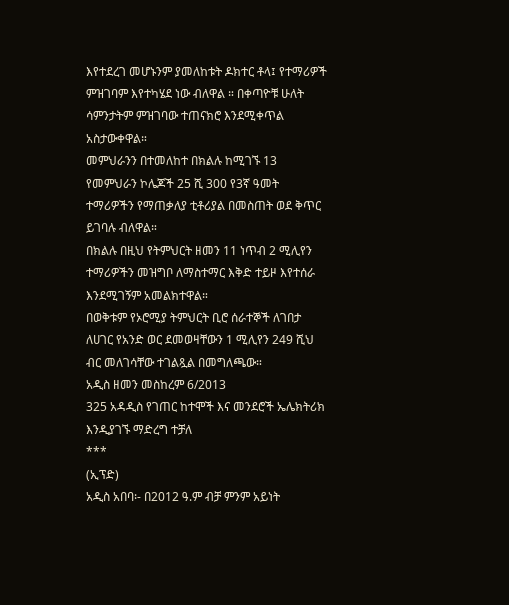እየተደረገ መሆኑንም ያመለከቱት ዶክተር ቶላ፤ የተማሪዎች ምዝገባም እየተካሄደ ነው ብለዋል ። በቀጣዮቹ ሁለት ሳምንታትም ምዝገባው ተጠናክሮ እንደሚቀጥል አስታውቀዋል።
መምህራንን በተመለከተ በክልሉ ከሚገኙ 13 የመምህራን ኮሌጆች 25 ሺ 300 የ3ኛ ዓመት ተማሪዎችን የማጠቃለያ ቲቶሪያል በመስጠት ወደ ቅጥር ይገባሉ ብለዋል።
በክልሉ በዚህ የትምህርት ዘመን 11 ነጥብ 2 ሚሊየን ተማሪዎችን መዝግቦ ለማስተማር እቅድ ተይዞ እየተሰራ እንደሚገኝም አመልክተዋል።
በወቅቱም የኦሮሚያ ትምህርት ቢሮ ሰራተኞች ለገበታ ለሀገር የአንድ ወር ደመወዛቸውን 1 ሚሊየን 249 ሺህ ብር መለገሳቸው ተገልጿል በመግለጫው።
አዲስ ዘመን መስከረም 6/2013
325 አዳዲስ የገጠር ከተሞች እና መንደሮች ኤሌክትሪክ እንዲያገኙ ማድረግ ተቻለ
***
(ኢፕድ)
አዲስ አበባ፡- በ2012 ዓ.ም ብቻ ምንም አይነት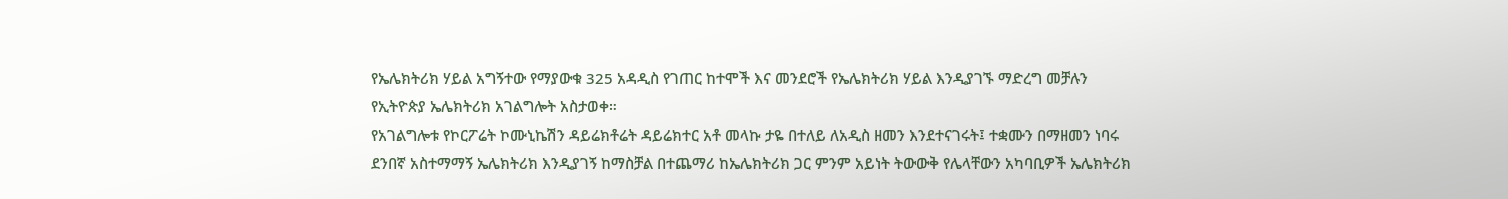የኤሌክትሪክ ሃይል አግኝተው የማያውቁ 325 አዳዲስ የገጠር ከተሞች እና መንደሮች የኤሌክትሪክ ሃይል እንዲያገኙ ማድረግ መቻሉን የኢትዮጵያ ኤሌክትሪክ አገልግሎት አስታወቀ።
የአገልግሎቱ የኮርፖሬት ኮሙኒኬሽን ዳይሬክቶሬት ዳይሬክተር አቶ መላኩ ታዬ በተለይ ለአዲስ ዘመን እንደተናገሩት፤ ተቋሙን በማዘመን ነባሩ ደንበኛ አስተማማኝ ኤሌክትሪክ እንዲያገኝ ከማስቻል በተጨማሪ ከኤሌክትሪክ ጋር ምንም አይነት ትውውቅ የሌላቸውን አካባቢዎች ኤሌክትሪክ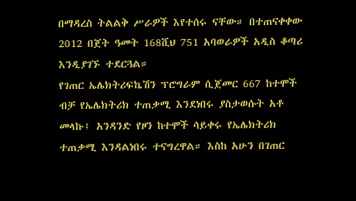በማዳረስ ትልልቅ ሥራዎች እየተሰሩ ናቸው። በተጠናቀቀው 2012 በጀት ዓመት 168ሺህ 751 አባወራዎች አዲስ ቆጣሪ እንዲያገኙ ተደርጓል።
የገጠር ኤሌክትሪፍኬሽን ፕሮግራም ሲጀመር 667 ከተሞች ብቻ የኤሌክትሪክ ተጠቃሚ እንደነበሩ ያስታወሱት አቶ መላኩ፤ አንዳንድ የዞን ከተሞች ሳይቀሩ የኤሌክትሪክ ተጠቃሚ እንዳልነበሩ ተናግረዋል። እስከ አሁን በገጠር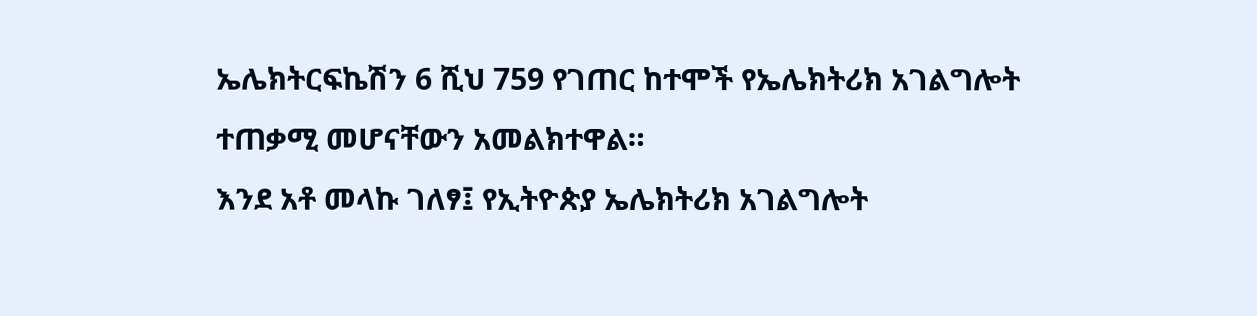ኤሌክትርፍኬሽን 6 ሺህ 759 የገጠር ከተሞች የኤሌክትሪክ አገልግሎት ተጠቃሚ መሆናቸውን አመልክተዋል።
እንደ አቶ መላኩ ገለፃ፤ የኢትዮጵያ ኤሌክትሪክ አገልግሎት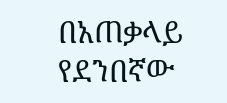በአጠቃላይ የደንበኛው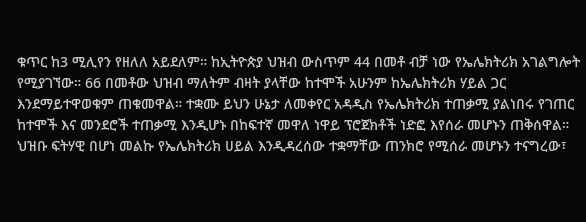ቁጥር ከ3 ሚሊየን የዘለለ አይደለም። ከኢትዮጵያ ህዝብ ውስጥም 44 በመቶ ብቻ ነው የኤሌክትሪክ አገልግሎት የሚያገኘው። 66 በመቶው ህዝብ ማለትም ብዛት ያላቸው ከተሞች አሁንም ከኤሌክትሪክ ሃይል ጋር እንደማይተዋወቁም ጠቁመዋል። ተቋሙ ይህን ሁኔታ ለመቀየር አዳዲስ የኤሌክትሪክ ተጠቃሚ ያልነበሩ የገጠር ከተሞች እና መንደሮች ተጠቃሚ እንዲሆኑ በከፍተኛ መዋለ ነዋይ ፕሮጀክቶች ነድፎ እየሰራ መሆኑን ጠቅሰዋል።
ህዝቡ ፍትሃዊ በሆነ መልኩ የኤሌክትሪክ ሀይል እንዲዳረሰው ተቋማቸው ጠንክሮ የሚሰራ መሆኑን ተናግረው፣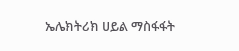ኤሌክትሪክ ሀይል ማስፋፋት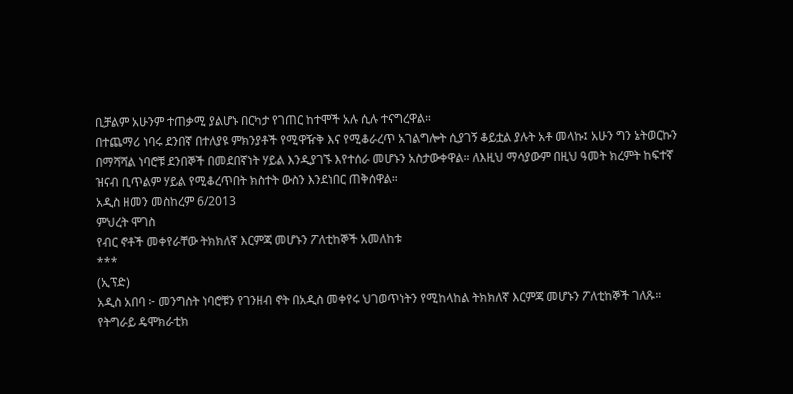ቢቻልም አሁንም ተጠቃሚ ያልሆኑ በርካታ የገጠር ከተሞች አሉ ሲሉ ተናግረዋል።
በተጨማሪ ነባሩ ደንበኛ በተለያዩ ምክንያቶች የሚዋዥቅ እና የሚቆራረጥ አገልግሎት ሲያገኝ ቆይቷል ያሉት አቶ መላኩ፤ አሁን ግን ኔትወርኩን በማሻሻል ነባሮቹ ደንበኞች በመደበኛነት ሃይል እንዲያገኙ እየተሰራ መሆኑን አስታውቀዋል። ለእዚህ ማሳያውም በዚህ ዓመት ክረምት ከፍተኛ ዝናብ ቢጥልም ሃይል የሚቆረጥበት ክስተት ውስን እንደነበር ጠቅሰዋል።
አዲስ ዘመን መስከረም 6/2013
ምህረት ሞገስ
የብር ኖቶች መቀየራቸው ትክክለኛ እርምጃ መሆኑን ፖለቲከኞች አመለከቱ
***
(ኢፕድ)
አዲስ አበባ ፦ መንግስት ነባሮቹን የገንዘብ ኖት በአዲስ መቀየሩ ህገወጥነትን የሚከላከል ትክክለኛ እርምጃ መሆኑን ፖለቲከኞች ገለጹ።
የትግራይ ዴሞክራቲክ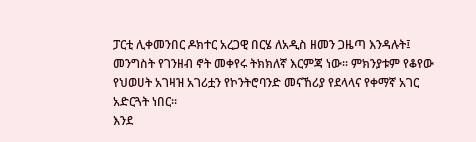ፓርቲ ሊቀመንበር ዶክተር አረጋዊ በርሄ ለአዲስ ዘመን ጋዜጣ እንዳሉት፤ መንግስት የገንዘብ ኖት መቀየሩ ትክክለኛ እርምጃ ነው። ምክንያቱም የቆየው የህወሀት አገዛዝ አገሪቷን የኮንትሮባንድ መናኸሪያ የደላላና የቀማኛ አገር አድርጓት ነበር።
እንደ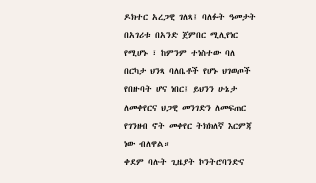ዶክተር አረጋዊ ገለጻ፤ ባለፉት ዓመታት በአገሪቱ በአንድ ጀምበር ሚሊየነር የሚሆኑ ፣ ከምንም ተነስተው ባለ በርካታ ህንጻ ባለቤቶች የሆኑ ህገወጦች የበዙባት ሆና ነበር፤ ይህንን ሁኔታ ለመቀየርና ህጋዊ መንገድን ለመፍጠር የገንዘብ ኖት መቀየር ትክክለኛ እርምጃ ነው ብለዋል።
ቀደም ባሉት ጊዜያት ኮንትሮባንድና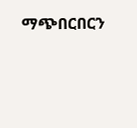ማጭበርበርን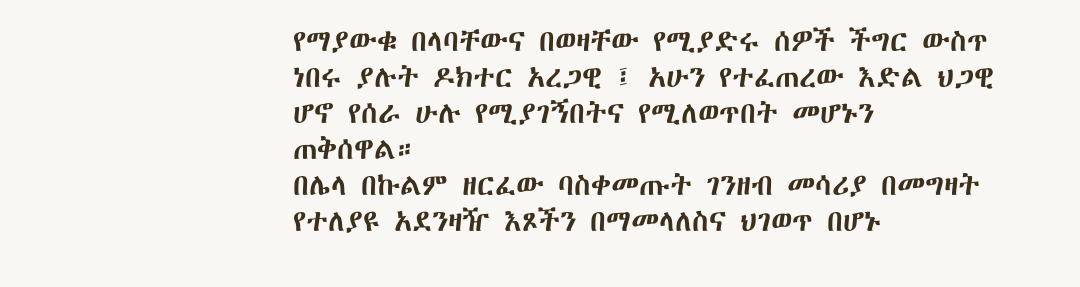የማያውቁ በላባቸውና በወዛቸው የሚያድሩ ሰዎች ችግር ውስጥ ነበሩ ያሉት ዶክተር አረጋዊ ፤ አሁን የተፈጠረው እድል ህጋዊ ሆኖ የሰራ ሁሉ የሚያገኝበትና የሚለወጥበት መሆኑን ጠቅሰዋል።
በሌላ በኩልም ዘርፈው ባስቀመጡት ገንዘብ መሳሪያ በመግዛት የተለያዩ አደንዛዥ እጾችን በማመላለስና ህገወጥ በሆኑ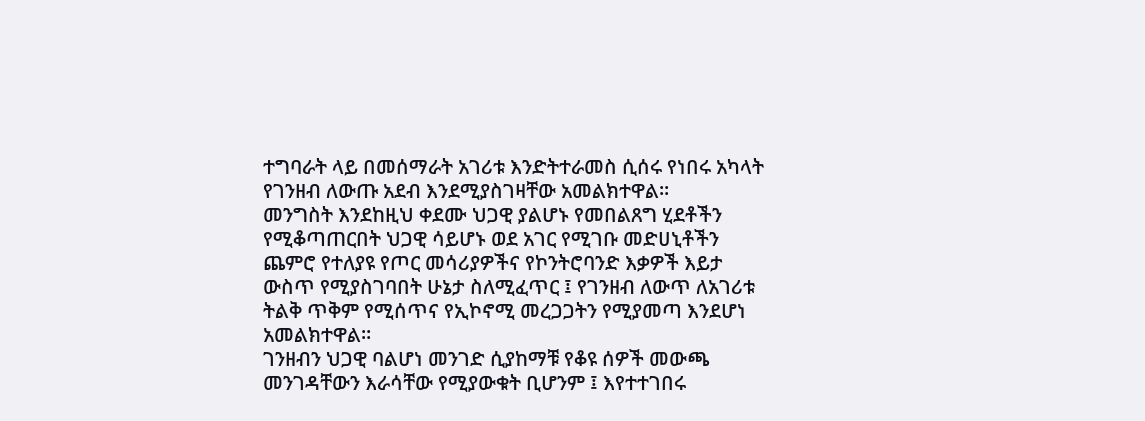ተግባራት ላይ በመሰማራት አገሪቱ እንድትተራመስ ሲሰሩ የነበሩ አካላት የገንዘብ ለውጡ አደብ እንደሚያስገዛቸው አመልክተዋል።
መንግስት እንደከዚህ ቀደሙ ህጋዊ ያልሆኑ የመበልጸግ ሂደቶችን የሚቆጣጠርበት ህጋዊ ሳይሆኑ ወደ አገር የሚገቡ መድሀኒቶችን ጨምሮ የተለያዩ የጦር መሳሪያዎችና የኮንትሮባንድ እቃዎች እይታ ውስጥ የሚያስገባበት ሁኔታ ስለሚፈጥር ፤ የገንዘብ ለውጥ ለአገሪቱ ትልቅ ጥቅም የሚሰጥና የኢኮኖሚ መረጋጋትን የሚያመጣ እንደሆነ አመልክተዋል።
ገንዘብን ህጋዊ ባልሆነ መንገድ ሲያከማቹ የቆዩ ሰዎች መውጫ መንገዳቸውን እራሳቸው የሚያውቁት ቢሆንም ፤ እየተተገበሩ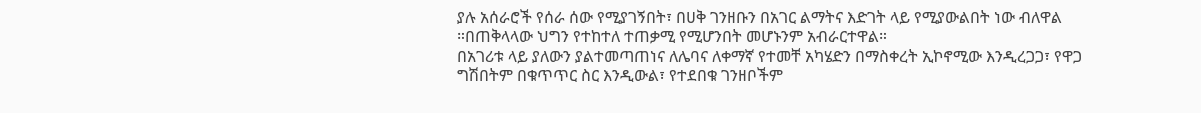ያሉ አሰራሮች የሰራ ሰው የሚያገኝበት፣ በሀቅ ገንዘቡን በአገር ልማትና እድገት ላይ የሚያውልበት ነው ብለዋል ።በጠቅላላው ህግን የተከተለ ተጠቃሚ የሚሆንበት መሆኑንም አብራርተዋል።
በአገሪቱ ላይ ያለውን ያልተመጣጠነና ለሌባና ለቀማኛ የተመቸ አካሄድን በማስቀረት ኢኮኖሚው እንዲረጋጋ፣ የዋጋ ግሽበትም በቁጥጥር ስር እንዲውል፣ የተደበቁ ገንዘቦችም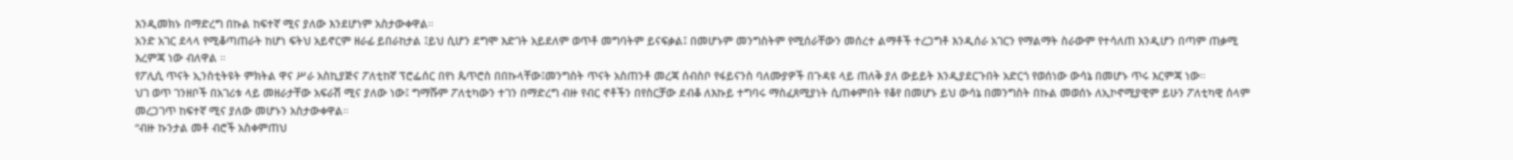እንዲመክኑ በማድረግ በኩል ከፍተኛ ሚና ያለው እንደሆነም አስታውቀዋል።
አንድ አገር ደላላ የሚቆጣጠራት ከሆነ ፍትህ አይኖርም ዘራፊ ይበራከታል ፤ይህ ሲሆን ደግሞ እድገት አይደለም ወጥቶ መግባትም ይናፍቃል፤ በመሆኑም መንግስትም የሚሰራቸውን መሰረተ ልማቶች ተረጋግቶ እንዲሰራ አገርን የማልማት ስራውም የተሳለጠ እንዲሆን በጣም ጠቃሚ እረምጃ ነው ብለዋል ።
የፖሊሲ ጥናት ኢንስቲትዩት ምክትል ዋና ሥራ አስኪያጅና ፖለቲከኛ ፕሮፌሰር በየነ ጴጥሮስ በበኩላቸው፤መንግስት ጥናት አስጠንቶ መረጃ ሰብስቦ የፋይናንስ ባለሙያዎች በጉዳዩ ላይ ጠለቅ ያለ ውይይት እንዲያደርጉበት አድርጎ የወሰነው ውሳኔ በመሆኑ ጥሩ እርምጃ ነው።
ህገ ወጥ ገንዘቦች በአገሪቱ ላይ መዘራታቸው አፍራሽ ሚና ያለው ነው፤ ግማሹም ፖለቲካውን ተገን በማድረግ ብዙ የብር ኖቶችን በየስርቻው ደብቆ ለእኩይ ተግባሩ ማስፈጸሚያነት ሲጠቀምበት የቆየ በመሆኑ ይህ ውሳኔ በመንግስት በኩል መወሰኑ ለኢኮኖሚያዊም ይሁን ፖለቲካዊ ሰላም መረጋገጥ ከፍተኛ ሚና ያለው መሆኑን አስታውቀዋል።
“ብዙ ኩንታል መቶ ብሮች አስቀምጠህ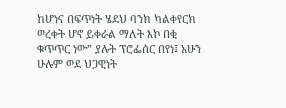ከሆነና በፍጥነት ሄደህ ባንክ ካልቀየርክ ወረቀት ሆኖ ይቀራል ማለት እኮ በቂ ቁጥጥር ነው” ያሉት ፕሮፌሰር በየነ፤ አሁን ሁሉም ወደ ህጋዊነት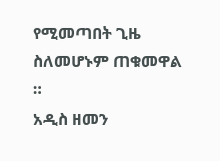የሚመጣበት ጊዜ ስለመሆኑም ጠቁመዋል ።
አዲስ ዘመን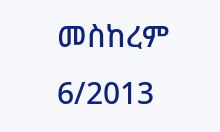መስከረም 6/2013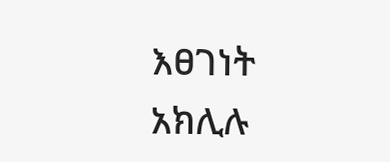እፀገነት አክሊሉ